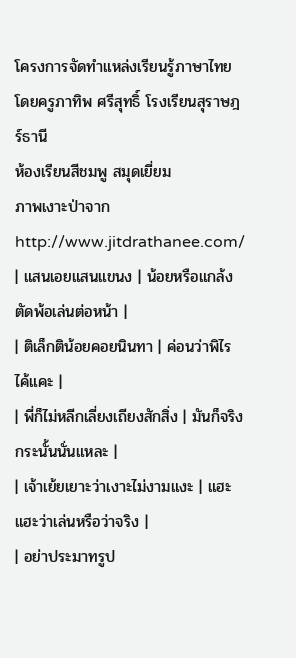โครงการจัดทำแหล่งเรียนรู้ภาษาไทยโดยครูภาทิพ ศรีสุทธิ์ โรงเรียนสุราษฎร์ธานี
ห้องเรียนสีชมพู สมุดเยี่ยม
ภาพเงาะป่าจาก http://www.jitdrathanee.com/
| แสนเอยแสนแขนง | น้อยหรือแกล้งตัดพ้อเล่นต่อหน้า |
| ติเล็กติน้อยคอยนินทา | ค่อนว่าพิไรไค้แคะ |
| พี่ก็ไม่หลีกเลี่ยงเถียงสักสิ่ง | มันก็จริงกระนั้นนั่นแหละ |
| เจ้าเย้ยเยาะว่าเงาะไม่งามแงะ | แฮะแฮะว่าเล่นหรือว่าจริง |
| อย่าประมาทรูป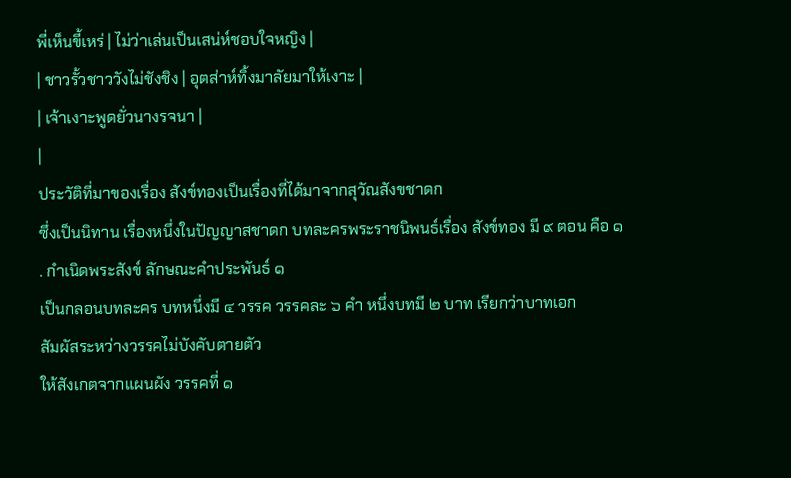พี่เห็นขี้เหร่ | ไม่ว่าเล่นเป็นเสน่ห์ชอบใจหญิง |
| ชาวรั้วชาววังไม่ชังชิง | อุตส่าห์ทิ้งมาลัยมาให้เงาะ |
| เจ้าเงาะพูดยั่วนางรจนา |
|
ประวัติที่มาของเรื่อง สังข์ทองเป็นเรื่องที่ได้มาจากสุวัณสังขชาดก
ซึ่งเป็นนิทาน เรื่องหนึ่งในปัญญาสชาดก บทละครพระราชนิพนธ์เรื่อง สังข์ทอง มี ๙ ตอน คือ ๑
. กำเนิดพระสังข์ ลักษณะคำประพันธ์ ๑
เป็นกลอนบทละคร บทหนึ่งมี ๔ วรรค วรรคละ ๖ คำ หนึ่งบทมี ๒ บาท เรียกว่าบาทเอก
สัมผัสระหว่างวรรคไม่บังคับตายตัว
ให้สังเกตจากแผนผัง วรรคที่ ๑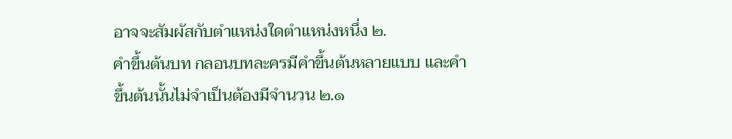อาจจะสัมผัสกับตำแหน่งใดตำแหน่งหนึ่ง ๒.
คำขึ้นต้นบท กลอนบทละครมีคำขึ้นต้นหลายแบบ และคำขึ้นต้นนั้นไม่จำเป็นต้องมีจำนวน ๒.๑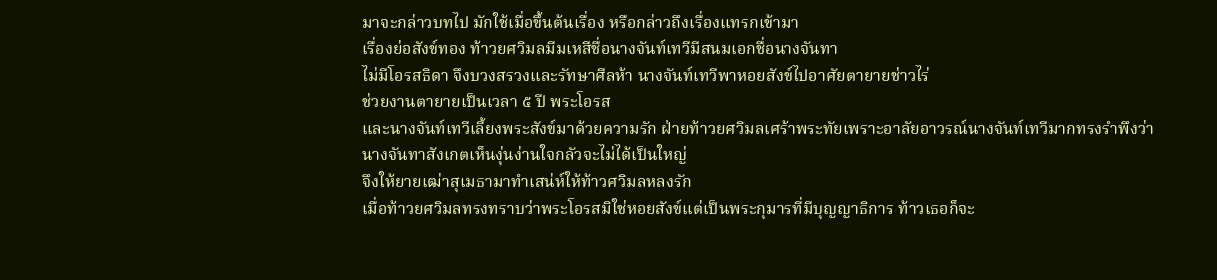มาจะกล่าวบทไป มักใช้เมื่อขึ้นต้นเรื่อง หรือกล่าวถึงเรื่องแทรกเข้ามา
เรื่องย่อสังข์ทอง ท้าวยศวิมลมีมเหสีชื่อนางจันท์เทวีมีสนมเอกชื่อนางจันทา
ไม่มีโอรสธิดา จึงบวงสรวงและรัทษาศีลห้า นางจันท์เทวีพาหอยสังข์ไปอาศัยตายายช่าวไร่
ช่วยงานตายายเป็นเวลา ๕ ปี พระโอรส
และนางจันท์เทวีเลี้ยงพระสังข์มาด้วยความรัก ฝ่ายท้าวยศวิมลเศร้าพระทัยเพราะอาลัยอาวรณ์นางจันท์เทวีมากทรงรำพึงว่า
นางจันทาสังเกตเห็นงุ่นง่านใจกลัวจะไม่ได้เป็นใหญ่
จึงให้ยายเฒ่าสุเมธามาทำเสน่ห์ให้ท้าวศวิมลหลงรัก
เมื่อท้าวยศวิมลทรงทราบว่าพระโอรสมิใช่หอยสังข์แต่เป็นพระกุมารที่มีบุญญาธิการ ท้าวเธอก็จะ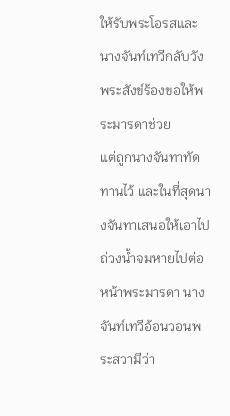ให้รับพระโอรสและนางจันท์เทวีกลับวัง พระสังข์ร้องขอให้พระมารดาช่วย
แต่ถูกนางจันทาทัดทานไว้ และในที่สุดนางจันทาเสนอให้เอาไปถ่วงน้ำจมหายไปต่อหน้าพระมารดา นางจันท์เทวีอ้อนวอนพระสวามีว่า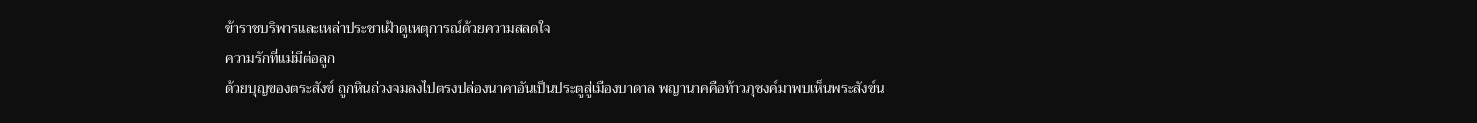ข้าราชบริพารและเหล่าประชาเฝ้าดูเหตุการณ์ด้วยความสลดใจ
ความรักที่แม่มีต่อลูก
ด้วยบุญของตระสังข์ ถูกหินถ่วงจมลงไปตรงปล่องนาคาอันเป็นประตูสู่เมืองบาดาล พญานาคคือท้าวภุชงค์มาพบเห็นพระสังข์น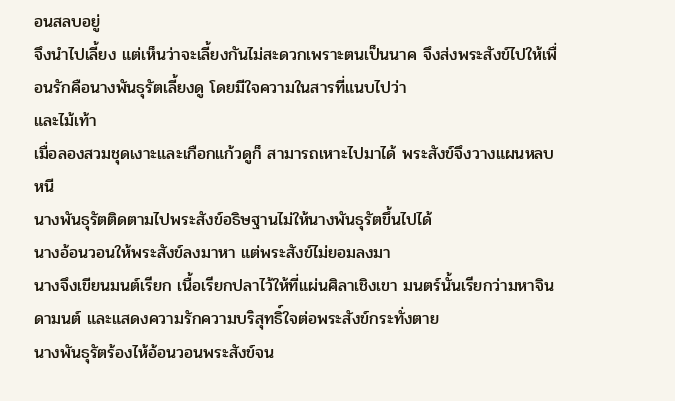อนสลบอยู่
จึงนำไปเลี้ยง แต่เห็นว่าจะเลี้ยงกันไม่สะดวกเพราะตนเป็นนาค จึงส่งพระสังข์ไปให้เพื่อนรักคือนางพันธุรัตเลี้ยงดู โดยมีใจความในสารที่แนบไปว่า
และไม้เท้า
เมื่อลองสวมชุดเงาะและเกือกแก้วดูก็ สามารถเหาะไปมาได้ พระสังข์จึงวางแผนหลบหนี
นางพันธุรัตติดตามไปพระสังข์อธิษฐานไม่ให้นางพันธุรัตขึ้นไปได้
นางอ้อนวอนให้พระสังข์ลงมาหา แต่พระสังข์ไม่ยอมลงมา
นางจึงเขียนมนต์เรียก เนื้อเรียกปลาไว้ให้ที่แผ่นศิลาเชิงเขา มนตร์นั้นเรียกว่ามหาจินดามนต์ และแสดงความรักความบริสุทธิ์ใจต่อพระสังข์กระทั่งตาย
นางพันธุรัตร้องไห้อ้อนวอนพระสังข์จน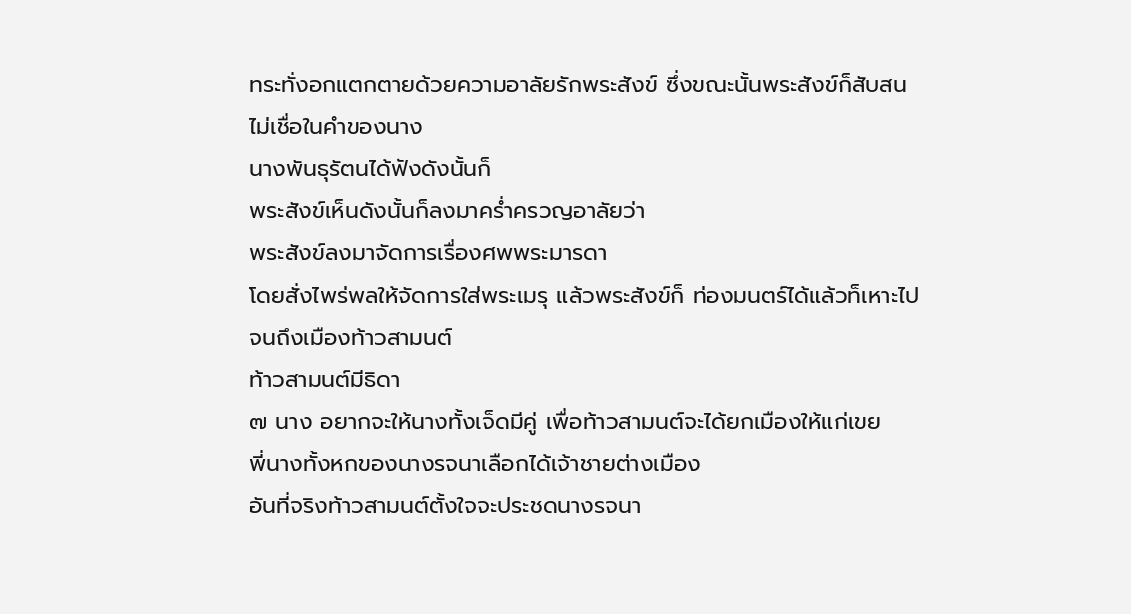ทระทั่งอกแตกตายด้วยความอาลัยรักพระสังข์ ซึ่งขณะนั้นพระสังข์ก็สับสน ไม่เชื่อในคำของนาง
นางพันธุรัตนได้ฟังดังนั้นก็
พระสังข์เห็นดังนั้นก็ลงมาคร่ำครวญอาลัยว่า
พระสังข์ลงมาจัดการเรื่องศพพระมารดา
โดยสั่งไพร่พลให้จัดการใส่พระเมรุ แล้วพระสังข์ก็ ท่องมนตร์ได้แล้วท็เหาะไปจนถึงเมืองท้าวสามนต์
ท้าวสามนต์มีธิดา
๗ นาง อยากจะให้นางทั้งเจ็ดมีคู่ เพื่อท้าวสามนต์จะได้ยกเมืองให้แก่เขย
พี่นางทั้งหกของนางรจนาเลือกได้เจ้าชายต่างเมือง
อันที่จริงท้าวสามนต์ตั้งใจจะประชดนางรจนา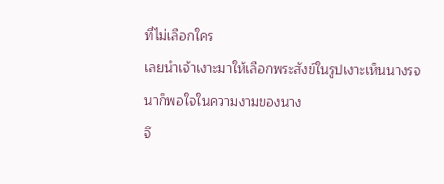ที่ไม่เลือกใคร
เลยนำเจ้าเงาะมาให้เลือกพระสังข์ในรูปเงาะเห็นนางรจนาก็พอใจในความงามของนาง
จึ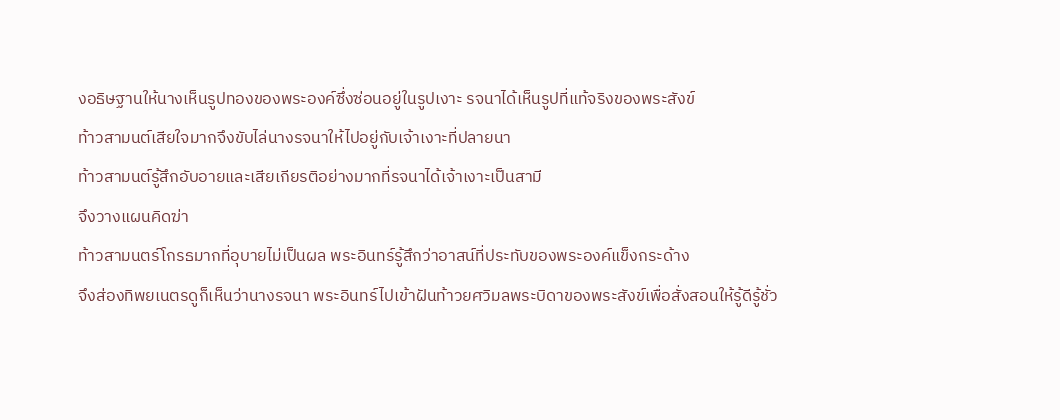งอธิษฐานให้นางเห็นรูปทองของพระองค์ซึ่งซ่อนอยู่ในรูปเงาะ รจนาได้เห็นรูปที่แท้จริงของพระสังข์
ท้าวสามนต์เสียใจมากจึงขับไล่นางรจนาให้ไปอยู่กับเจ้าเงาะที่ปลายนา
ท้าวสามนต์รู้สึกอับอายและเสียเกียรติอย่างมากที่รจนาได้เจ้าเงาะเป็นสามี
จึงวางแผนคิดฆ่า
ท้าวสามนตร์โกรธมากที่อุบายไม่เป็นผล พระอินทร์รู้สึกว่าอาสน์ที่ประทับของพระองค์แข็งกระด้าง
จึงส่องทิพยเนตรดูก็เห็นว่านางรจนา พระอินทร์ไปเข้าฝันท้าวยศวิมลพระบิดาของพระสังข์เพื่อสั่งสอนให้รู้ดีรู้ชั่ว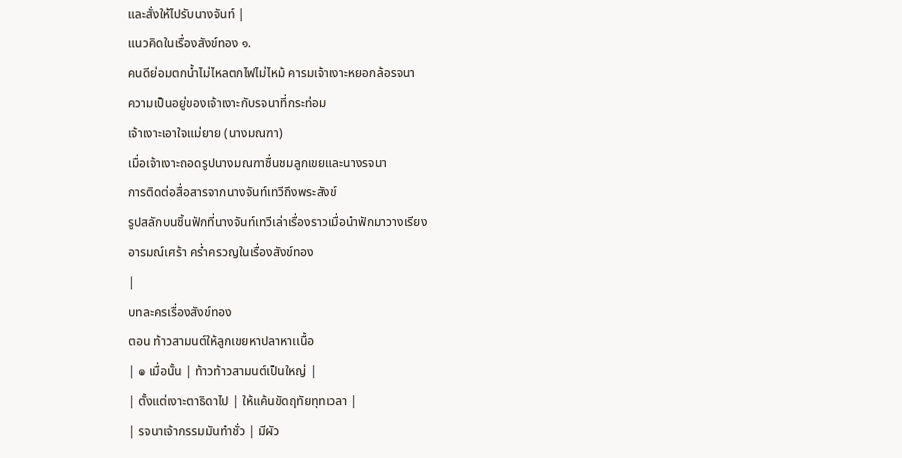และสั่งให้ไปรับนางจันท์ |
แนวคิดในเรื่องสังข์ทอง ๑.
คนดีย่อมตกน้ำไม่ไหลตกไฟไม่ไหม้ คารมเจ้าเงาะหยอกล้อรจนา
ความเป็นอยู่ของเจ้าเงาะกับรจนาที่กระท่อม
เจ้าเงาะเอาใจแม่ยาย (นางมณฑา)
เมื่อเจ้าเงาะถอดรูปนางมณฑาชื่นชมลูกเขยและนางรจนา
การติดต่อสื่อสารจากนางจันท์เทวีถึงพระสังข์
รูปสลักบนชิ้นฟักที่นางจันท์เทวีเล่าเรื่องราวเมื่อนำฟักมาวางเรียง
อารมณ์เศร้า คร่ำครวญในเรื่องสังข์ทอง
|
บทละครเรื่องสังข์ทอง
ตอน ท้าวสามนต์ให้ลูกเขยหาปลาหาเเนื้อ
| ๏ เมื่อนั้น | ท้าวท้าวสามนต์เป็นใหญ่ |
| ตั้งแต่เงาะตาธิดาไป | ให้แค้นขัดฤทัยทุทเวลา |
| รจนาเจ้ากรรมมันทำชั่ว | มีผัว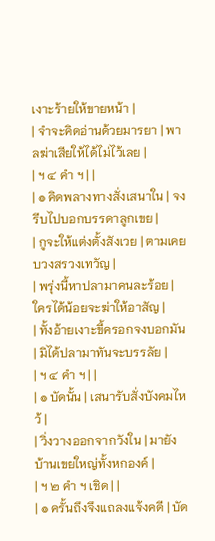เงาะร้ายให้ขายหน้า |
| จำจะคิดอ่านด้วยมารยา | พาลฆ่าเสียให้ได้ไม่ไว้เลย |
| ฯ ๔ คำ ฯ | |
| ๏ คิดพลางทางสั่งเสนาใน | จงรีบไปบอกบรรดาลูกเขย |
| กูจะให้แต่งตั้งสังเวย | ตามเคยบวงสรวงเทวัญ |
| พรุ่งนี้หาปลามาคนละร้อย | ใครได้น้อยจะฆ่าให้อาสัญ |
| ทั้งอ้ายเงาะขี้ครอกจงบอกมัน | มิได้ปลามาทันจะบรรลัย |
| ฯ ๔ คำ ฯ | |
| ๏ บัดนั้น | เสนารับสั่งบังคมไหว้ |
| วิ่งวางออกจากวังใน | มายังบ้านเขยใหญ่ทั้งหกองค์ |
| ฯ ๒ คำ ฯ เชิด | |
| ๏ ครั้นถึงจึงแถลงแจ้งคดี | บัด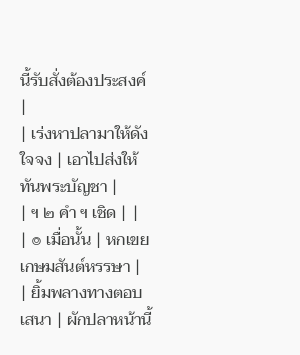นี้รับสั่งต้องประสงค์ |
| เร่งหาปลามาให้ดังใจจง | เอาไปส่งให้ทันพระบัญชา |
| ฯ ๒ คำ ฯ เชิด | |
| ๏ เมื่อนั้น | หกเขยเกษมสันต์หรรษา |
| ยิ้มพลางทางตอบเสนา | ผักปลาหน้านี้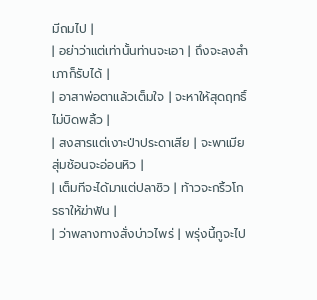มีถมไป |
| อย่าว่าแต่เท่านั้นท่านจะเอา | ถึงจะลงสำเภาก็รับได้ |
| อาสาพ่อตาแล้วเต็มใจ | จะหาให้สุดฤทธิ์ไม่บิดพลิ้ว |
| สงสารแต่เงาะป่าประดาเสีย | จะพาเมียสุ่มช้อนจะอ่อนหิว |
| เต็มทีจะได้มาแต่ปลาซิว | ท้าวจะกริ้วโกรธาให้ฆ่าฟัน |
| ว่าพลางทางสั่งบ่าวไพร่ | พรุ่งนี้กูจะไป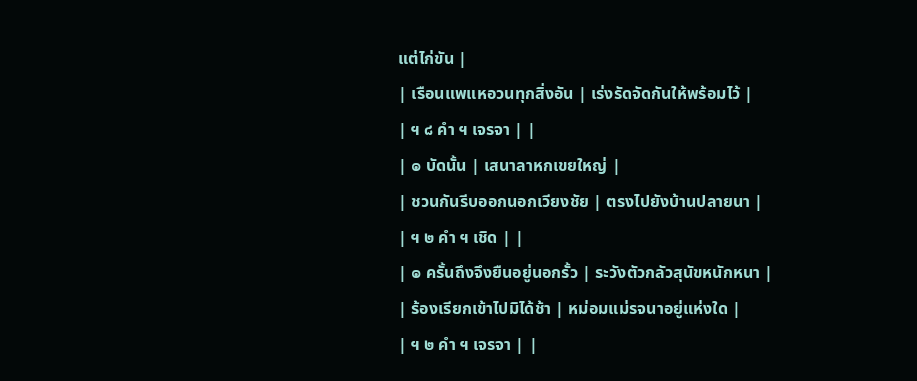แต่ไก่ขัน |
| เรือนแพแหอวนทุกสิ่งอัน | เร่งรัดจัดกันให้พร้อมไว้ |
| ฯ ๘ คำ ฯ เจรจา | |
| ๏ บัดนั้น | เสนาลาหกเขยใหญ่ |
| ชวนกันรีบออกนอกเวียงชัย | ตรงไปยังบ้านปลายนา |
| ฯ ๒ คำ ฯ เชิด | |
| ๏ ครั้นถึงจึงยืนอยู่นอกรั้ว | ระวังตัวกลัวสุนัขหนักหนา |
| ร้องเรียกเข้าไปมิได้ช้า | หม่อมแม่รจนาอยู่แห่งใด |
| ฯ ๒ คำ ฯ เจรจา | |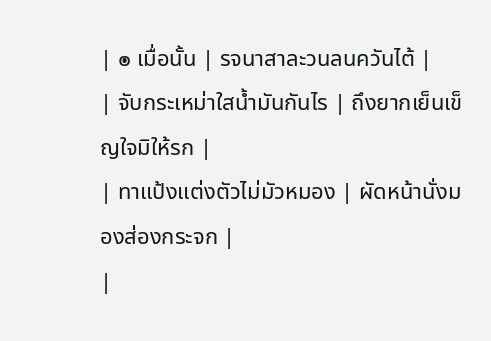| ๏ เมื่อนั้น | รจนาสาละวนลนควันไต้ |
| จับกระเหม่าใสน้ำมันกันไร | ถึงยากเย็นเข็ญใจมิให้รก |
| ทาแป้งแต่งตัวไม่มัวหมอง | ผัดหน้านั่งมองส่องกระจก |
|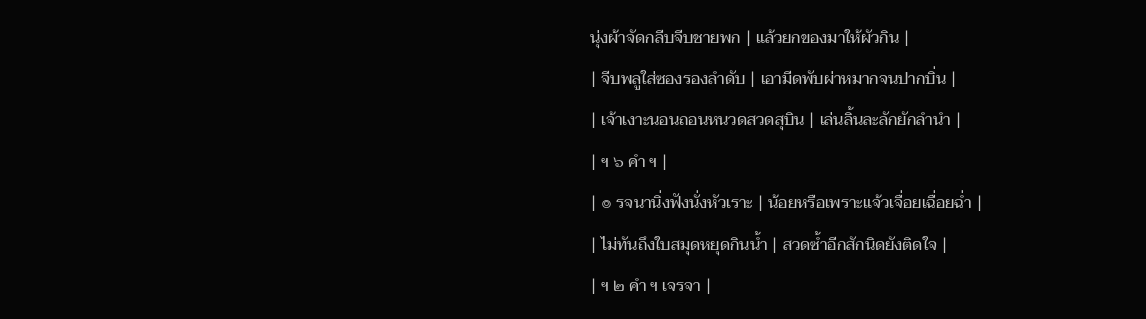นุ่งผ้าจัดกลีบจีบชายพก | แล้วยกของมาให้ผัวกิน |
| จีบพลูใส่ซองรองลำดับ | เอามีดพับผ่าหมากจนปากบิ่น |
| เจ้าเงาะนอนถอนหนวดสวดสุบิน | เล่นลิ้นละลักยักลำนำ |
| ฯ ๖ คำ ฯ |
| ๏ รจนานิ่งฟังนั่งหัวเราะ | น้อยหรือเพราะแจ้วเจื่อยเฉื่อยฉ่ำ |
| ไม่ทันถึงใบสมุดหยุดกินน้ำ | สวดซ้ำอีกสักนิดยังติดใจ |
| ฯ ๒ คำ ฯ เจรจา |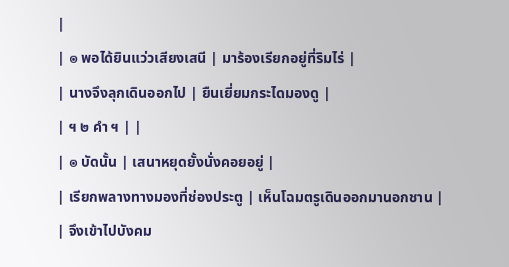|
| ๏ พอได้ยินแว่วเสียงเสนี | มาร้องเรียกอยู่ที่ริมไร่ |
| นางจึงลุกเดินออกไป | ยืนเยี่ยมกระไดมองดู |
| ฯ ๒ คำ ฯ | |
| ๏ บัดนั้น | เสนาหยุดยั้งนั่งคอยอยู่ |
| เรียกพลางทางมองที่ช่องประตู | เห็นโฉมตรูเดินออกมานอกชาน |
| จึงเข้าไปบังคม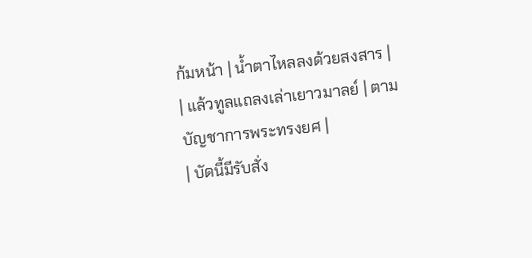ก้มหน้า | น้ำตาไหลลงด้วยสงสาร |
| แล้วทูลแถลงเล่าเยาวมาลย์ | ตามบัญชาการพระทรงยศ |
| บัดนี้มีรับสั่ง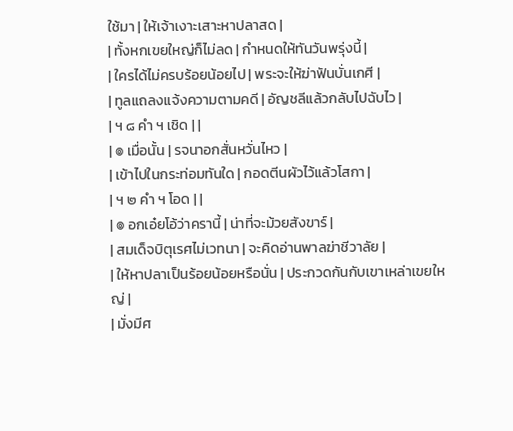ใช้มา | ให้เจ้าเงาะเสาะหาปลาสด |
| ทั้งหกเขยใหญ่ก็ไม่ลด | กำหนดให้ทันวันพรุ่งนี้ |
| ใครได้ไม่ครบร้อยน้อยไป | พระจะให้ฆ่าฟันบั่นเกศี |
| ทูลแถลงแจ้งความตามคดี | อัญชลีแล้วกลับไปฉับไว |
| ฯ ๘ คำ ฯ เชิด | |
| ๏ เมื่อนั้น | รจนาอกสั่นหวั่นไหว |
| เข้าไปในกระท่อมทันใด | กอดตีนผัวไว้แล้วโสกา |
| ฯ ๒ คำ ฯ โอด | |
| ๏ อกเอ๋ยโอ้ว่าครานี้ | น่าที่จะม้วยสังขาร์ |
| สมเด็จบิตุเรศไม่เวทนา | จะคิดอ่านพาลฆ่าชีวาลัย |
| ให้หาปลาเป็นร้อยน้อยหรือนั่น | ประกวดกันกับเขาเหล่าเขยใหญ่ |
| มั่งมีศ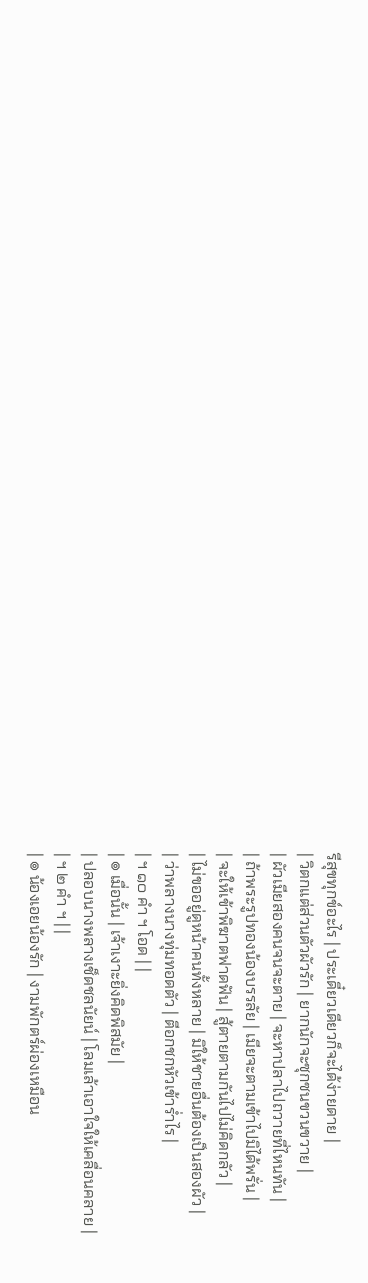รีสุขทุกข์อะไร | ประเดี๋ยวเดียวก็จะได้ง่ายดาย |
| วิตกแต่ส่วนตัวผัวรัก | ยากนักจะซุกซนขวนขวาย |
| ผัวเมียสองคนจนจะตาย | จะหาปลาไปถวายที่ไหนทัน |
| ถ้าพระรูปทองน้องบรรลัย | เมียจะตามเข้าไปมิได้พรั่น |
| จะให้เข้าพิฆาตฟาดฟัน | สู้ตายตามกันไปไม่คิดกลัว |
| ไม่ขออยู่ดูหน้าคนทั้งหลาย | มิให้ชายอื่นต้องเป็นสองผัว |
| ว่าพลางนางทุ่มทอดตัว | ตีอกชกหัวเข้าร่ำไร |
| ฯ ๑๐ คำ ฯ โอด | |
| ๏ เมื่อนั้น | เจ้าเงาะยิ่งคิดพิสมัย |
| ปลอบนางพลางเช็ดชลนัยน์ | โลมเล้าเอาใจให้เคลื่อนคลาย |
| ฯ ๒ คำ ฯ | |
| ๏ น้องเอยน้องรัก | งามพักตร์ผ่องเหมือน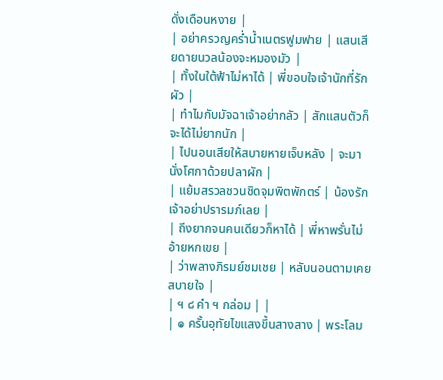ดั่งเดือนหงาย |
| อย่าครวญคร่ำน้ำเนตรฟูมฟาย | แสนเสียดายนวลน้องจะหมองมัว |
| ทั้งในใต้ฟ้าไม่หาได้ | พี่ขอบใจเจ้านักที่รักผัว |
| ทำไมกับมัจฉาเจ้าอย่ากลัว | สักแสนตัวก็จะได้ไม่ยากนัก |
| ไปนอนเสียให้สบายหายเจ็บหลัง | จะมานั่งโศกาด้วยปลาผัก |
| แย้มสรวลชวนชิดจุมพิตพักตร์ | น้องรักเจ้าอย่าปรารมภ์เลย |
| ถึงยากจนคนเดียวก็หาได้ | พี่หาพรั่นไม่อ้ายหกเขย |
| ว่าพลางภิรมย์ชมเชย | หลับนอนตามเคยสบายใจ |
| ฯ ๘ คำ ฯ กล่อม | |
| ๏ ครั้นอุทัยไขแสงขึ้นสางสาง | พระโลม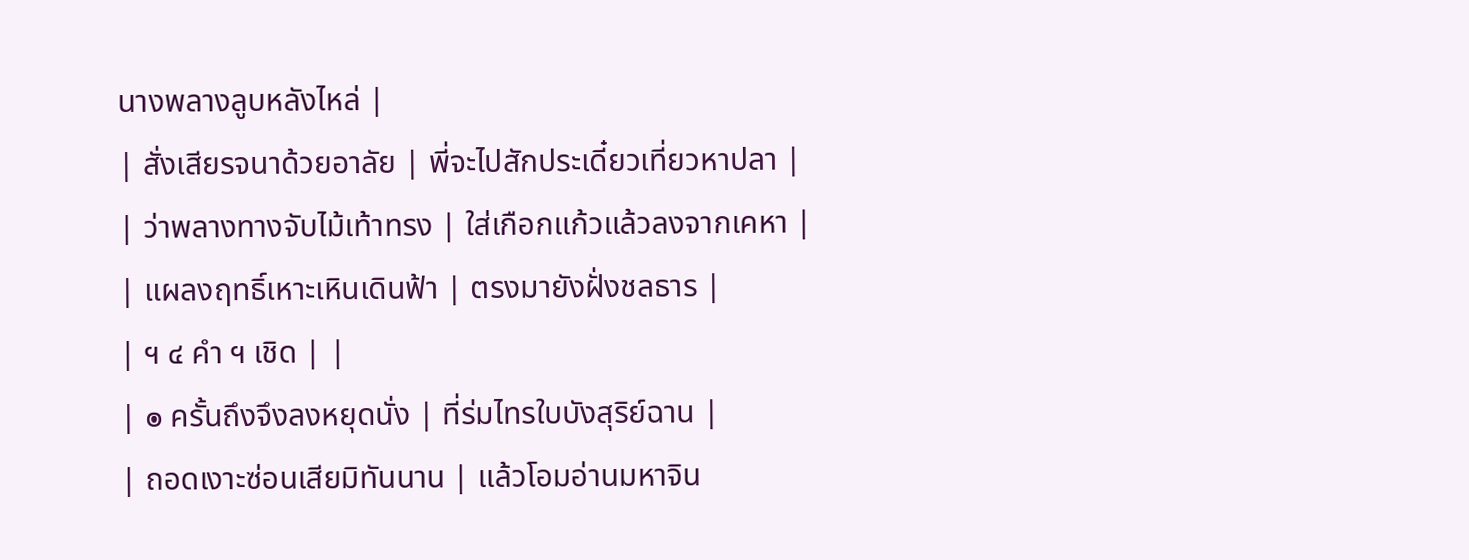นางพลางลูบหลังไหล่ |
| สั่งเสียรจนาด้วยอาลัย | พี่จะไปสักประเดี๋ยวเที่ยวหาปลา |
| ว่าพลางทางจับไม้เท้าทรง | ใส่เกือกแก้วแล้วลงจากเคหา |
| แผลงฤทธิ์เหาะเหินเดินฟ้า | ตรงมายังฝั่งชลธาร |
| ฯ ๔ คำ ฯ เชิด | |
| ๏ ครั้นถึงจึงลงหยุดนั่ง | ที่ร่มไทรใบบังสุริย์ฉาน |
| ถอดเงาะซ่อนเสียมิทันนาน | แล้วโอมอ่านมหาจิน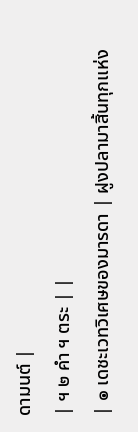ดามนต์ |
| ฯ ๒ คำ ฯ ตระ | |
| ๏ เดชะเวทวิเศษของมารดา | ฝูงปลามาสิ้นทุกแห่ง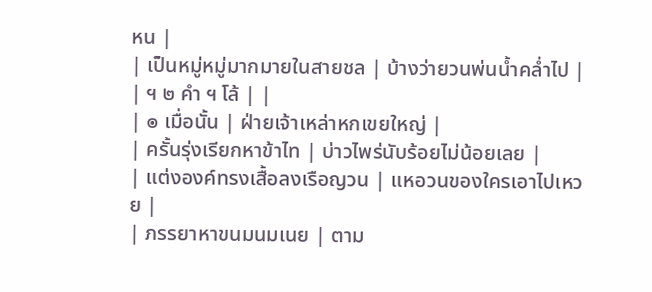หน |
| เป็นหมู่หมู่มากมายในสายชล | บ้างว่ายวนพ่นน้ำคล่ำไป |
| ฯ ๒ คำ ฯ โล้ | |
| ๏ เมื่อนั้น | ฝ่ายเจ้าเหล่าหกเขยใหญ่ |
| ครั้นรุ่งเรียกหาข้าไท | บ่าวไพร่นับร้อยไม่น้อยเลย |
| แต่งองค์ทรงเสื้อลงเรือญวน | แหอวนของใครเอาไปเหวย |
| ภรรยาหาขนมนมเนย | ตาม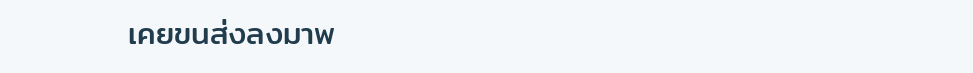เคยขนส่งลงมาพ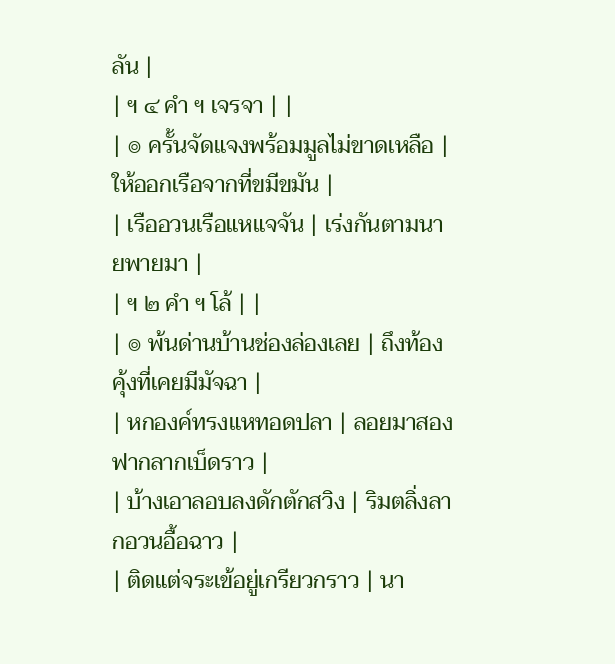ลัน |
| ฯ ๔ คำ ฯ เจรจา | |
| ๏ ครั้นจัดแจงพร้อมมูลไม่ขาดเหลือ | ให้ออกเรือจากที่ขมีขมัน |
| เรืออวนเรือแหแจจัน | เร่งกันตามนายพายมา |
| ฯ ๒ คำ ฯ โล้ | |
| ๏ พ้นด่านบ้านช่องล่องเลย | ถึงท้องคุ้งที่เคยมีมัจฉา |
| หกองค์ทรงแหทอดปลา | ลอยมาสองฟากลากเบ็ดราว |
| บ้างเอาลอบลงดักตักสวิง | ริมตลิ่งลากอวนอื้อฉาว |
| ติดแต่จระเข้อยู่เกรียวกราว | นา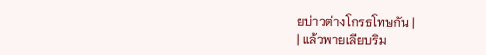ยบ่าวต่างโกรธโทษกัน |
| แล้วพายเลียบริม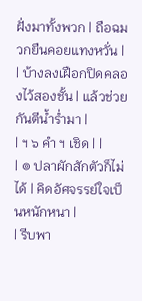ฝั่งมาทั้งพวก | ถือฉมวกยืนคอยแทงหวั่น |
| บ้างลงเฝือกปิดคลองไว้สองชั้น | แล้วช่วยกันตีน้ำร่ำมา |
| ฯ ๖ คำ ฯ เชิด | |
| ๏ ปลาผักสักตัวก็ไม่ได้ | คิดอัศจรรย์ใจเป็นหนักหนา |
| รีบพา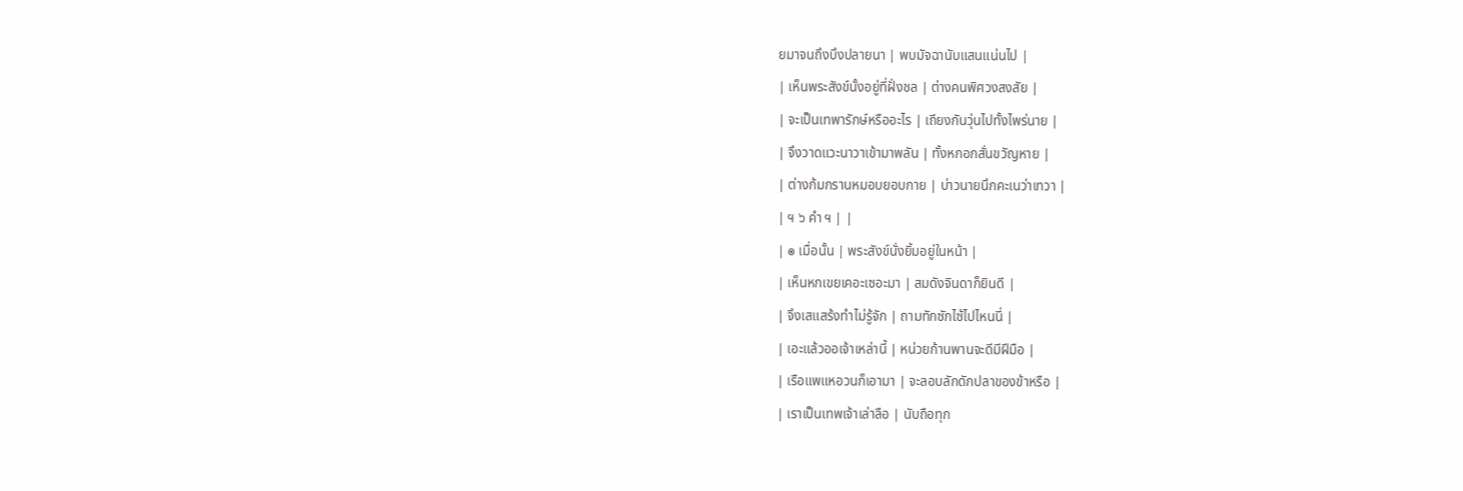ยมาจนถึงบึงปลายนา | พบมัจฉานับแสนแน่นไป |
| เห็นพระสังข์นั้งอยู่ที่ฝั่งชล | ต่างคนพิศวงสงสัย |
| จะเป็นเทพารักษ์หรืออะไร | เถียงกันวุ่นไปทั้งไพร่นาย |
| จึงวาดแวะนาวาเข้ามาพลัน | ทั้งหกอกสั่นขวัญหาย |
| ต่างก้มกรานหมอบยอบกาย | บ่าวนายนึกคะเนว่าเทวา |
| ฯ ๖ คำ ฯ | |
| ๏ เมื่อนั้น | พระสังข์นั่งยิ้มอยู่ในหน้า |
| เห็นหกเขยเคอะเซอะมา | สมดังจินดาก็ยินดี |
| จึงเสแสร้งทำไม่รู้จัก | ถามทักซักไซ้ไปไหนนี่ |
| เอะแล้วออเจ้าเหล่านี้ | หน่วยก้านพานจะดีมีฝีมือ |
| เรือแพแหอวนก็เอามา | จะลอบลักดักปลาของข้าหรือ |
| เราเป็นเทพเจ้าเล่าลือ | นับถือทุก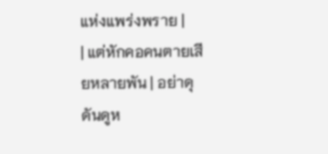แห่งแพร่งพราย |
| แต่หักคอคนตายเสียหลายพัน | อย่าดุดันดูห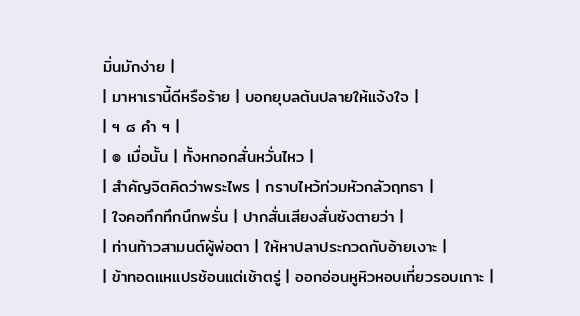มิ่นมักง่าย |
| มาหาเรานี้ดีหรือร้าย | บอกยุบลต้นปลายให้แจ้งใจ |
| ฯ ๘ คำ ฯ |
| ๏ เมื่อนั้น | ทั้งหกอกสั่นหวั่นไหว |
| สำคัญจิตคิดว่าพระไพร | กราบไหว้ท่วมหัวกลัวฤทธา |
| ใจคอทึกทึกนึกพรั่น | ปากสั่นเสียงสั่นซังตายว่า |
| ท่านท้าวสามนต์ผู้พ่อตา | ให้หาปลาประกวดกับอ้ายเงาะ |
| ข้าทอดแหแปรช้อนแต่เช้าตรู่ | ออกอ่อนหูหิวหอบเที่ยวรอบเกาะ |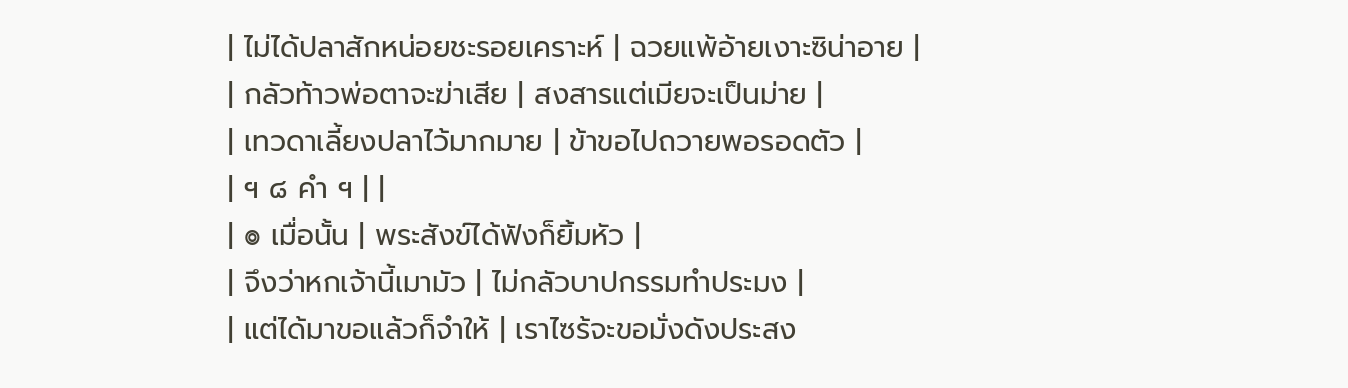| ไม่ได้ปลาสักหน่อยชะรอยเคราะห์ | ฉวยแพ้อ้ายเงาะซิน่าอาย |
| กลัวท้าวพ่อตาจะฆ่าเสีย | สงสารแต่เมียจะเป็นม่าย |
| เทวดาเลี้ยงปลาไว้มากมาย | ข้าขอไปถวายพอรอดตัว |
| ฯ ๘ คำ ฯ | |
| ๏ เมื่อนั้น | พระสังข์ได้ฟังก็ยิ้มหัว |
| จึงว่าหกเจ้านี้เมามัว | ไม่กลัวบาปกรรมทำประมง |
| แต่ได้มาขอแล้วก็จำให้ | เราไซร้จะขอมั่งดังประสง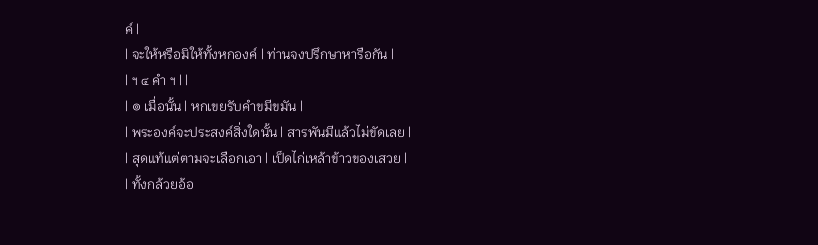ค์ |
| จะให้หรือมิให้ทั้งหกองค์ | ท่านจงปรึกษาหารือกัน |
| ฯ ๔ คำ ฯ | |
| ๏ เมื่อนั้น | หกเขยรับคำขมีขมัน |
| พระองค์จะประสงค์สิ่งใดนั้น | สารพันมีแล้วไม่ขัดเลย |
| สุดแท้แต่ตามจะเลือกเอา | เป็ดไก่เหล้าข้าวของเสวย |
| ทั้งกล้วยอ้อ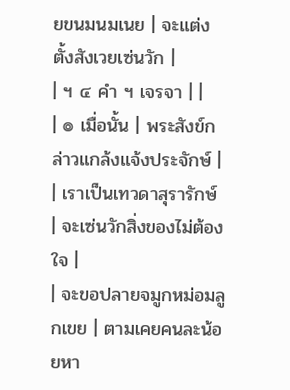ยขนมนมเนย | จะแต่งตั้งสังเวยเซ่นวัก |
| ฯ ๔ คำ ฯ เจรจา | |
| ๏ เมื่อนั้น | พระสังข์กล่าวแกล้งแจ้งประจักษ์ |
| เราเป็นเทวดาสุรารักษ์ | จะเซ่นวักสิ่งของไม่ต้องใจ |
| จะขอปลายจมูกหม่อมลูกเขย | ตามเคยคนละน้อยหา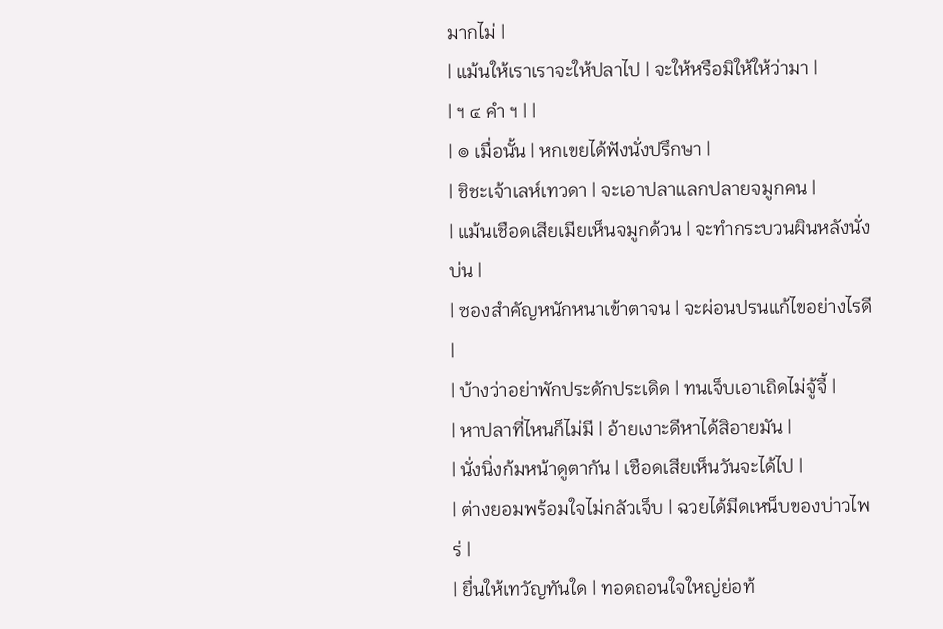มากไม่ |
| แม้นให้เราเราจะให้ปลาไป | จะให้หรือมิให้ให้ว่ามา |
| ฯ ๔ คำ ฯ | |
| ๏ เมื่อนั้น | หกเขยได้ฟังนั่งปรึกษา |
| ชิชะเจ้าเลห์เทวดา | จะเอาปลาแลกปลายจมูกคน |
| แม้นเชือดเสียเมียเห็นจมูกด้วน | จะทำกระบวนผินหลังนั่งบ่น |
| ซองสำคัญหนักหนาเข้าตาจน | จะผ่อนปรนแก้ไขอย่างไรดี |
| บ้างว่าอย่าพักประดักประเดิด | ทนเจ็บเอาเถิดไม่จู้จี้ |
| หาปลาที่ไหนก็ไม่มี | อ้ายเงาะดีหาได้สิอายมัน |
| นั่งนิ่งก้มหน้าดูตากัน | เชือดเสียเห็นวันจะได้ไป |
| ต่างยอมพร้อมใจไม่กลัวเจ็บ | ฉวยได้มีดเหน็บของบ่าวไพร่ |
| ยื่นให้เทวัญทันใด | ทอดถอนใจใหญ่ย่อท้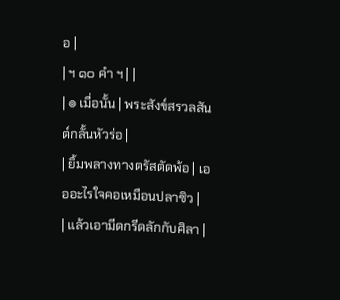อ |
| ฯ ๑๐ คำ ฯ | |
| ๏ เมื่อนั้น | พระสังข์สรวลสันต์กลั้นหัวร่อ |
| ยิ้มพลางทางตรัสตัดพ้อ | เอออะไรใจคอเหมือนปลาซิว |
| แล้วเอามีดกรีดลักกับศิลา |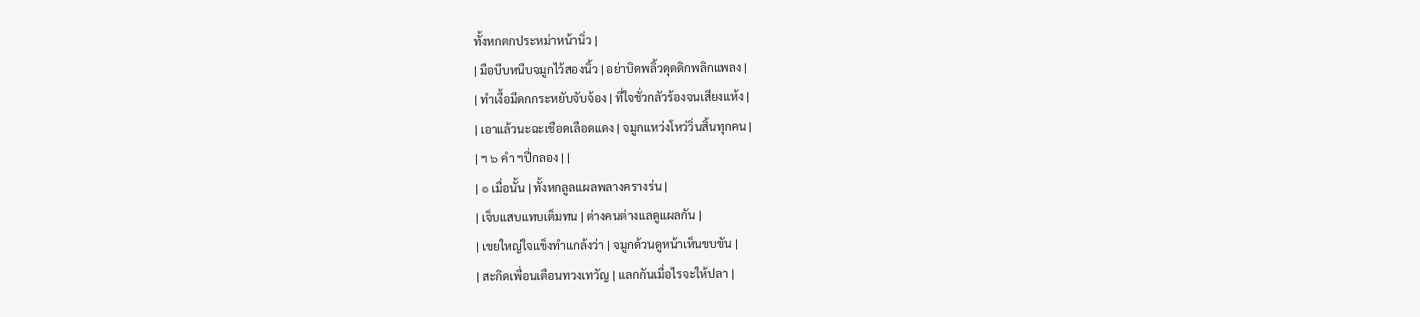ทั้งหกตกประหม่าหน้านิ่ว |
| มือบีบหนีบจมูกไว้สองนิ้ว | อย่าบิดพลิ้วดุดดิกพลิกแพลง |
| ทำเงื้อมีดกกระหยับจับจ้อง | ที่ใจชั่วกลัวร้องจนเสียงแห้ง |
| เอาแล้วนะฉะเชือดเลือดแดง | จมูกแหว่งโหว่วิ่นสิ้นทุกคน |
| ฯ ๖ คำ ฯปี่กลอง | |
| ๏ เมื่อนั้น | ทั้งหกลูลแผลพลางครางร่น |
| เจ็บแสบแทบเต็มทน | ต่างคนต่างแลดูแผลกัน |
| เขยใหญ่ใจแข็งทำแกล้งว่า | จมูกด้วนดูหน้าเห็นขบขัน |
| สะกิดเพื่อนเตือนทวงเทวัญ | แลกกันเมื่อไรจะให้ปลา |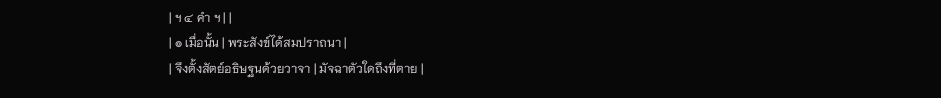| ฯ ๔ คำ ฯ | |
| ๏ เมื่อนั้น | พระสังข์ได้สมปราถนา |
| จึงตั้งสัตย์อธิษฐนด้วยวาจา | มัจฉาตัวใดถึงที่ตาย |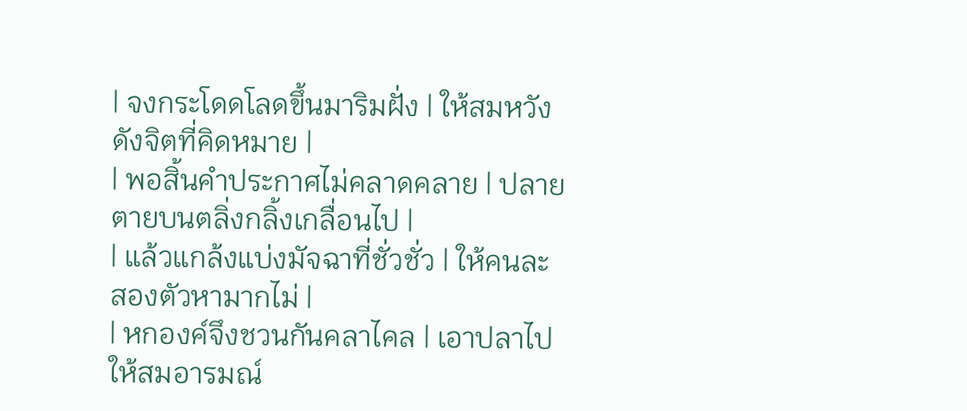| จงกระโดดโลดขึ้นมาริมฝั่ง | ให้สมหวังดังจิตที่คิดหมาย |
| พอสิ้นคำประกาศไม่คลาดคลาย | ปลายตายบนตลิ่งกลิ้งเกลื่อนไป |
| แล้วแกล้งแบ่งมัจฉาที่ชั่วชั่ว | ให้คนละสองตัวหามากไม่ |
| หกองค์จึงชวนกันคลาไคล | เอาปลาไปให้สมอารมณ์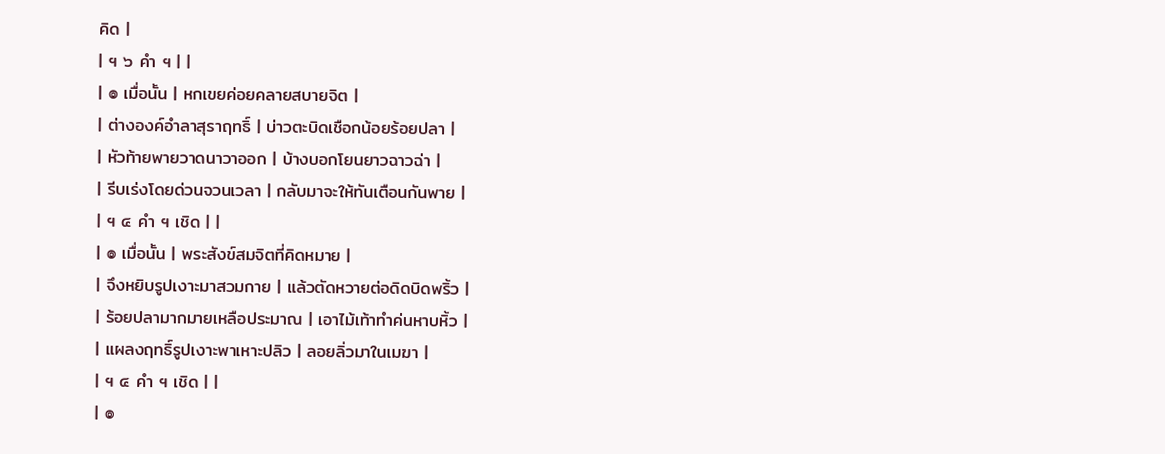คิด |
| ฯ ๖ คำ ฯ | |
| ๏ เมื่อนั้น | หกเขยค่อยคลายสบายจิต |
| ต่างองค์อำลาสุราฤทธิ์ | บ่าวตะบิดเชือกน้อยร้อยปลา |
| หัวท้ายพายวาดนาวาออก | บ้างบอกโยนยาวฉาวฉ่า |
| รีบเร่งโดยด่วนจวนเวลา | กลับมาจะให้ทันเตือนกันพาย |
| ฯ ๔ คำ ฯ เชิด | |
| ๏ เมื่อนั้น | พระสังข์สมจิตที่คิดหมาย |
| จึงหยิบรูปเงาะมาสวมกาย | แล้วตัดหวายต่อดิดบิดพริ้ว |
| ร้อยปลามากมายเหลือประมาณ | เอาไม้เท้าทำค่นหาบหิ้ว |
| แผลงฤทธิ์รูปเงาะพาเหาะปลิว | ลอยลิ่วมาในเมฆา |
| ฯ ๔ คำ ฯ เชิด | |
| ๏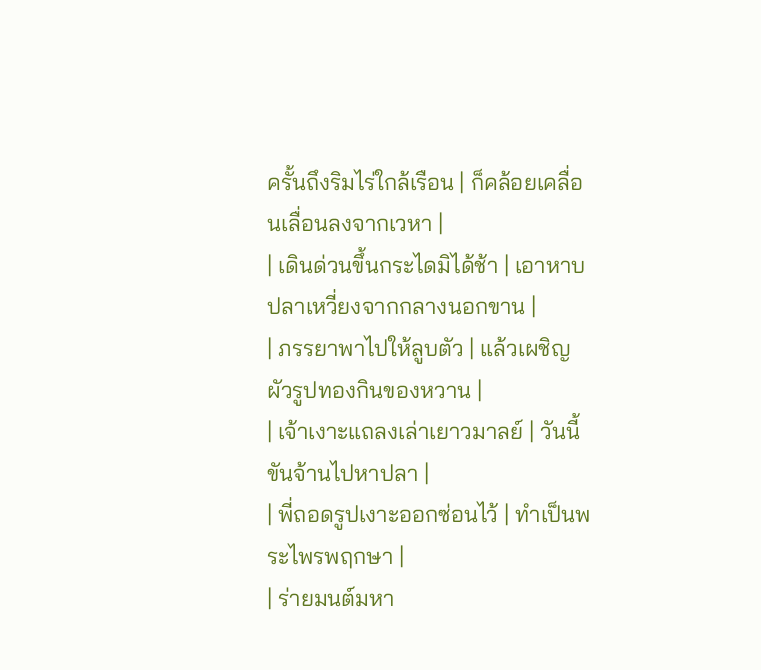ครั้นถึงริมไร่ใกล้เรือน | ก็คล้อยเคลื่อนเลื่อนลงจากเวหา |
| เดินด่วนขึ้นกระไดมิได้ช้า | เอาหาบปลาเหวี่ยงจากกลางนอกขาน |
| ภรรยาพาไปให้ลูบตัว | แล้วเผชิญผัวรูปทองกินของหวาน |
| เจ้าเงาะแถลงเล่าเยาวมาลย์ | วันนี้ขันจ้านไปหาปลา |
| พี่ถอดรูปเงาะออกซ่อนไว้ | ทำเป็นพระไพรพฤกษา |
| ร่ายมนต์มหา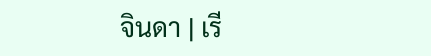จินดา | เรี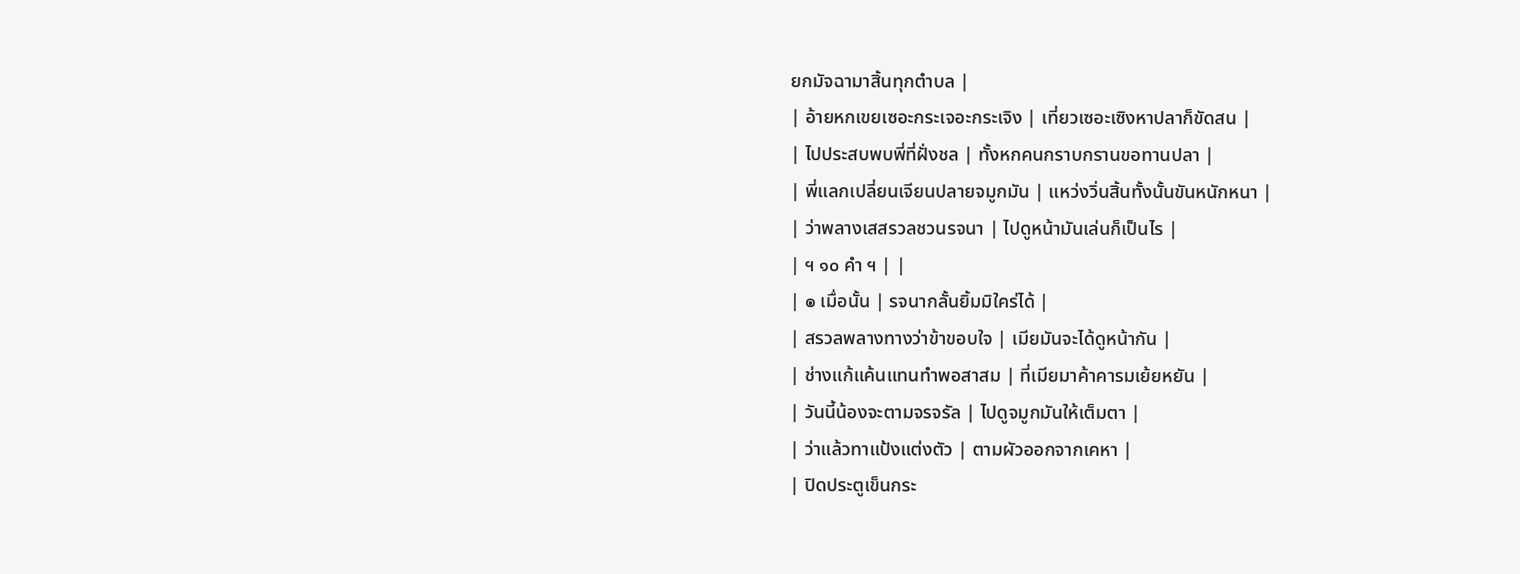ยกมัจฉามาสิ้นทุกตำบล |
| อ้ายหกเขยเซอะกระเจอะกระเจิง | เที่ยวเซอะเซิงหาปลาก็ขัดสน |
| ไปประสบพบพี่ที่ฝั่งชล | ทั้งหกคนกราบกรานขอทานปลา |
| พี่แลกเปลี่ยนเจียนปลายจมูกมัน | แหว่งวิ่นสิ้นทั้งนั้นขันหนักหนา |
| ว่าพลางเสสรวลชวนรจนา | ไปดูหน้ามันเล่นก็เป็นไร |
| ฯ ๑๐ คำ ฯ | |
| ๏ เมื่อนั้น | รจนากลั้นยิ้มมิใคร่ได้ |
| สรวลพลางทางว่าข้าขอบใจ | เมียมันจะได้ดูหน้ากัน |
| ช่างแก้แค้นแทนทำพอสาสม | ที่เมียมาค้าคารมเย้ยหยัน |
| วันนี้น้องจะตามจรจรัล | ไปดูจมูกมันให้เต็มตา |
| ว่าแล้วทาแป้งแต่งตัว | ตามผัวออกจากเคหา |
| ปิดประตูเข็นกระ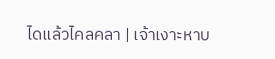ไดแล้วไคลคลา | เจ้าเงาะหาบ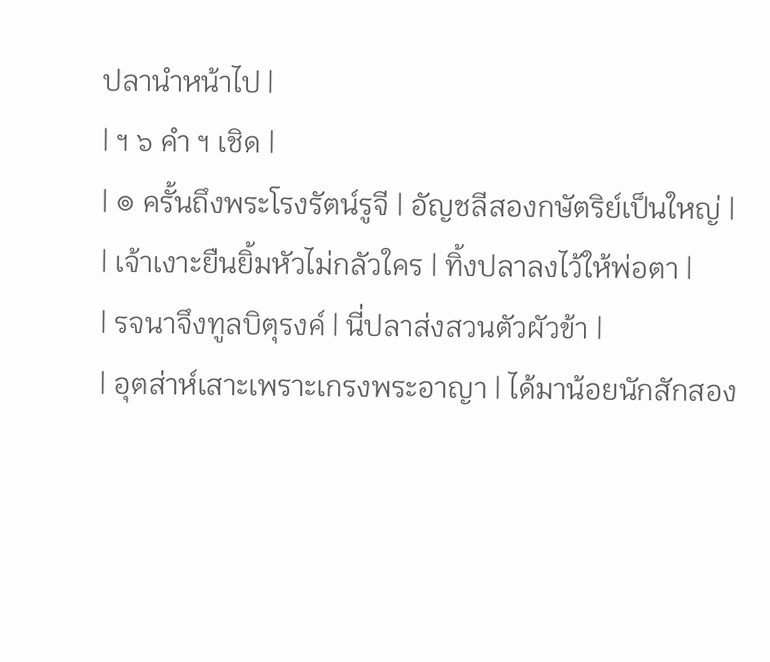ปลานำหน้าไป |
| ฯ ๖ คำ ฯ เชิด |
| ๏ ครั้นถึงพระโรงรัตน์รูจี | อัญชลีสองกษัตริย์เป็นใหญ่ |
| เจ้าเงาะยืนยิ้มหัวไม่กลัวใคร | ทิ้งปลาลงไว้ให้พ่อตา |
| รจนาจึงทูลบิตุรงค์ | นี่ปลาส่งสวนตัวผัวข้า |
| อุตส่าห์เสาะเพราะเกรงพระอาญา | ได้มาน้อยนักสักสอง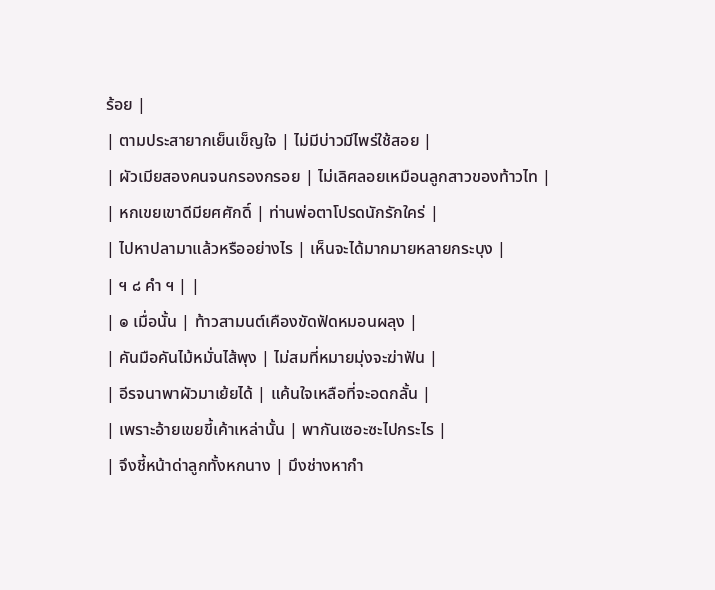ร้อย |
| ตามประสายากเย็นเข็ญใจ | ไม่มีบ่าวมีไพร่ใช้สอย |
| ผัวเมียสองคนจนกรองกรอย | ไม่เลิศลอยเหมือนลูกสาวของท้าวไท |
| หกเขยเขาดีมียศศักดิ์ | ท่านพ่อตาโปรดนักรักใคร่ |
| ไปหาปลามาแล้วหรืออย่างไร | เห็นจะได้มากมายหลายกระบุง |
| ฯ ๘ คำ ฯ | |
| ๏ เมื่อนั้น | ท้าวสามนต์เคืองขัดฟัดหมอนผลุง |
| คันมือคันไม้หมั่นไส้พุง | ไม่สมที่หมายมุ่งจะฆ่าฟัน |
| อีรจนาพาผัวมาเย้ยได้ | แค้นใจเหลือที่จะอดกลั้น |
| เพราะอ้ายเขยขี้เค้าเหล่านั้น | พากันเซอะซะไปกระไร |
| จึงชี้หน้าด่าลูกทั้งหกนาง | มึงช่างหากำ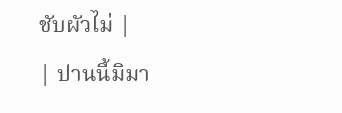ชับผัวไม่ |
| ปานนี้มิมา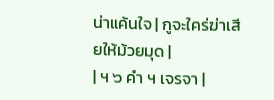น่าแค้นใจ | กูจะใคร่ฆ่าเสียให้ม้วยมุด |
| ฯ ๖ คำ ฯ เจรจา |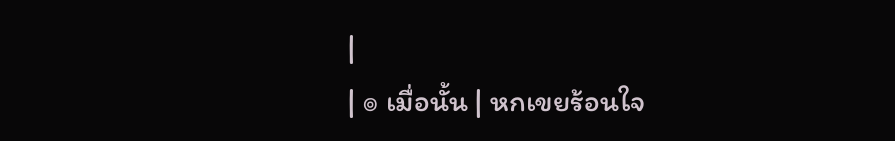|
| ๏ เมื่อนั้น | หกเขยร้อนใจ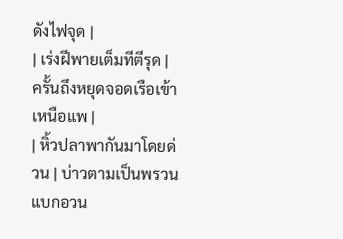ดังไฟจุด |
| เร่งฝีพายเต็มทีตีรุด | ครั้นถึงหยุดจอดเรือเข้าเหนือแพ |
| หิ้วปลาพากันมาโดยด่วน | บ่าวตามเป็นพรวนแบกอวน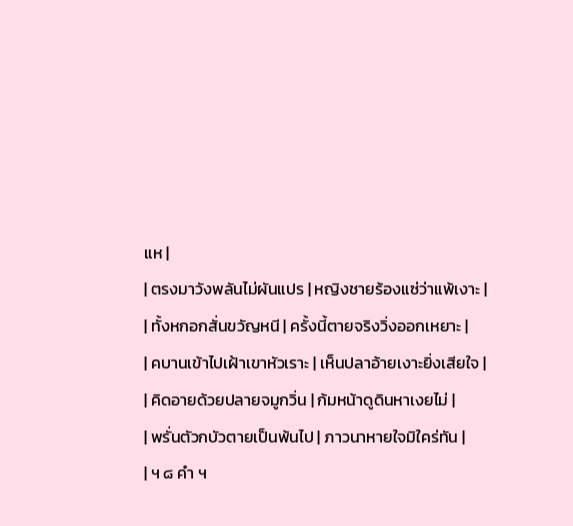แห |
| ตรงมาวังพลันไม่ผันแปร | หญิงชายร้องแซ่ว่าแพ้เงาะ |
| ทั้งหกอกสั่นขวัญหนี | ครั้งนี้ตายจริงวิ่งออกเหยาะ |
| คบานเข้าไปเฝ้าเขาหัวเราะ | เห็นปลาอ้ายเงาะยิ่งเสียใจ |
| คิดอายด้วยปลายจมูกวิ่น | ก้มหน้าดูดินหาเงยไม่ |
| พรั่นตัวกบัวตายเป็นพ้นไป | ภาวนาหายใจมิใคร่ทัน |
| ฯ ๘ คำ ฯ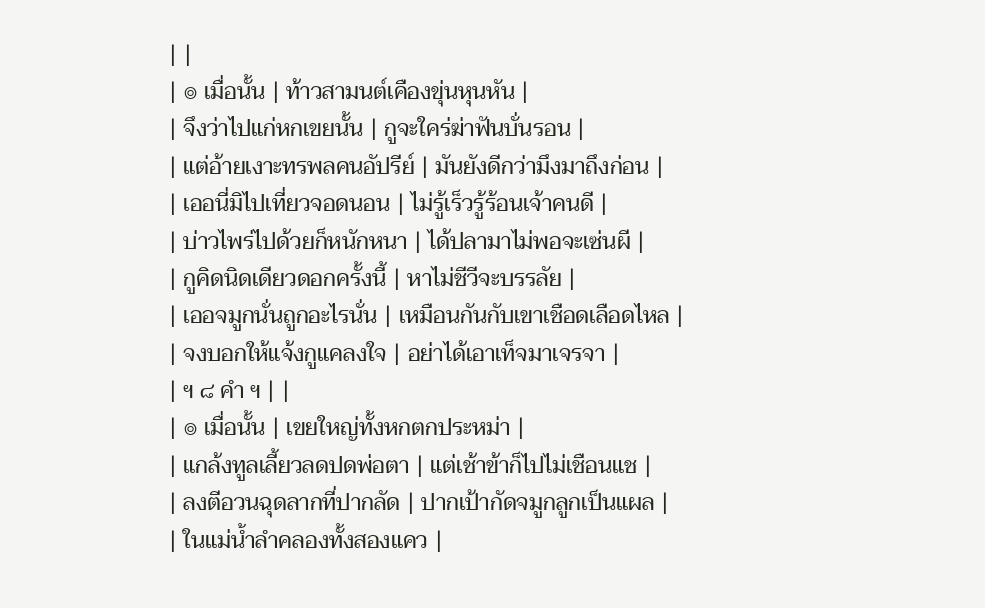| |
| ๏ เมื่อนั้น | ท้าวสามนต์เคืองขุ่นหุนหัน |
| จึงว่าไปแก่หกเขยนั้น | กูจะใคร่ฆ่าฟันบั่นรอน |
| แต่อ้ายเงาะทรพลคนอัปรีย์ | มันยังดีกว่ามึงมาถึงก่อน |
| เออนี่มิไปเที่ยวจอดนอน | ไม่รู้เร็วรู้ร้อนเจ้าคนดี |
| บ่าวไพร่ไปด้วยก็หนักหนา | ได้ปลามาไม่พอจะเซ่นผี |
| กูคิดนิดเดียวดอกครั้งนี้ | หาไม่ชีวีจะบรรลัย |
| เออจมูกนั่นถูกอะไรนั่น | เหมือนกันกับเขาเชือดเลือดไหล |
| จงบอกให้แจ้งกูแคลงใจ | อย่าได้เอาเท็จมาเจรจา |
| ฯ ๘ คำ ฯ | |
| ๏ เมื่อนั้น | เขยใหญ่ทั้งหกตกประหม่า |
| แกล้งทูลเลี้ยวลดปดพ่อตา | แต่เช้าข้าก็ไปไม่เชือนแช |
| ลงตีอวนฉุดลากที่ปากลัด | ปากเป้ากัดจมูกลูกเป็นแผล |
| ในแม่น้ำลำคลองทั้งสองแคว |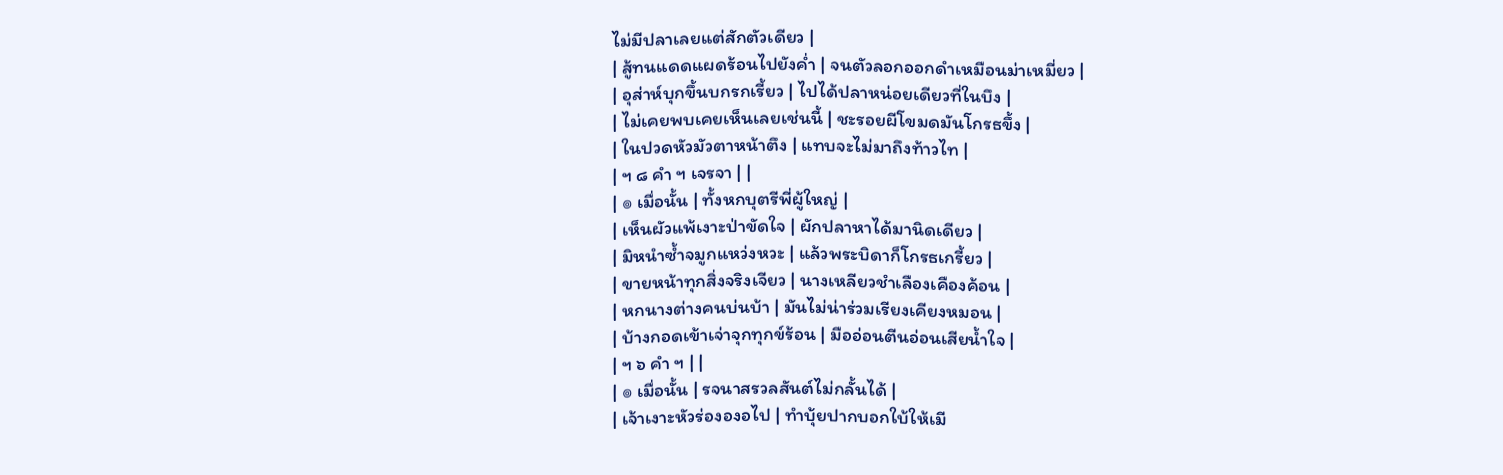ไม่มีปลาเลยแต่สักตัวเดียว |
| สู้ทนแดดแผดร้อนไปยังค่ำ | จนตัวลอกออกดำเหมือนม่าเหมี่ยว |
| อุส่าห์บุกขึ้นบกรกเรี้ยว | ไปได้ปลาหน่อยเดียวที่ในบึง |
| ไม่เคยพบเคยเห็นเลยเช่นนี้ | ชะรอยผีโขมดมันโกรธขึ้ง |
| ในปวดหัวมัวตาหน้าตึง | แทบจะไม่มาถึงท้าวไท |
| ฯ ๘ คำ ฯ เจรจา | |
| ๏ เมื่อนั้น | ทั้งหกบุตรีพี่ผู้ใหญ่ |
| เห็นผัวแพ้เงาะป่าขัดใจ | ผักปลาหาได้มานิดเดียว |
| มิหนำซ้ำจมูกแหว่งหวะ | แล้วพระบิดาก็โกรธเกรี้ยว |
| ขายหน้าทุกสิ่งจริงเจียว | นางเหลียวชำเลืองเคืองค้อน |
| หกนางต่างคนบ่นบ้า | มันไม่น่าร่วมเรียงเคียงหมอน |
| บ้างกอดเข้าเจ่าจุกทุกข์ร้อน | มืออ่อนตีนอ่อนเสียน้ำใจ |
| ฯ ๖ คำ ฯ | |
| ๏ เมื่อนั้น | รจนาสรวลสันต์ไม่กลั้นได้ |
| เจ้าเงาะหัวร่ององอไป | ทำบุ้ยปากบอกใบ้ให้เมี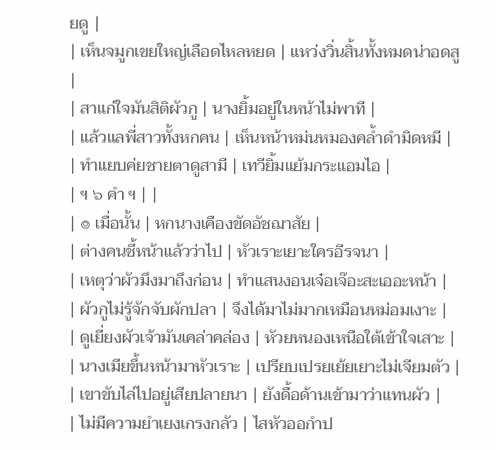ยดู |
| เห็นจมูกเขยใหญ่เลือดไหลหยด | แหว่งวิ่นสิ้นทั้งหมดน่าอดสู |
| สาแก่ใจมันสิติผัวกู | นางยิ้มอยู่ในหน้าไม่พาที |
| แล้วแลพี่สาวทั้งหกคน | เห็นหน้าหม่นหมองคล้ำดำมิดหมี |
| ทำแยบค่ยชายตาดูสามี | เทวียิ้มแย้มกระแอมไอ |
| ฯ ๖ คำ ฯ | |
| ๏ เมื่อนั้น | หกนางเคืองขัดอัชฌาสัย |
| ต่างคนชี้หน้าแล้วว่าไป | หัวเราะเยาะใครอีรจนา |
| เหตุว่าผัวมึงมาถึงก่อน | ทำแสนงอนเจ๋อเจ๊อะสะเออะหน้า |
| ผัวกูไม่รู้จักจับผักปลา | จึงได้มาไม่มากเหมือนหม่อมเงาะ |
| ดูเยี่ยงผัวเจ้ามันเคล่าคล่อง | หัวยหนองเหนือใต้เข้าใจเสาะ |
| นางเมียขึ้นหน้ามาหัวเราะ | เปรียบเปรยเย้ยเยาะไม่เจียมตัว |
| เขาขับไล่ไปอยู่เสียปลายนา | ยังดื้อด้านเข้ามาว่าแทนผัว |
| ไม่มีความยำเยงเกรงกลัว | ไสหัวออกำป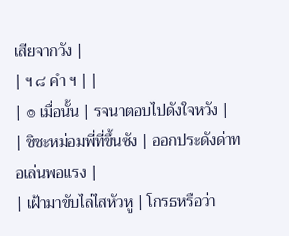เสียจากวัง |
| ฯ ๘ คำ ฯ | |
| ๏ เมื่อนั้น | รจนาตอบไปดังใจหวัง |
| ชิชะหม่อมพี่ที่ขึ้นซัง | ออกประดังด่าทอเล่นพอแรง |
| เฝ้ามาขับไล่ไสหัวหู | โกรธหรือว่า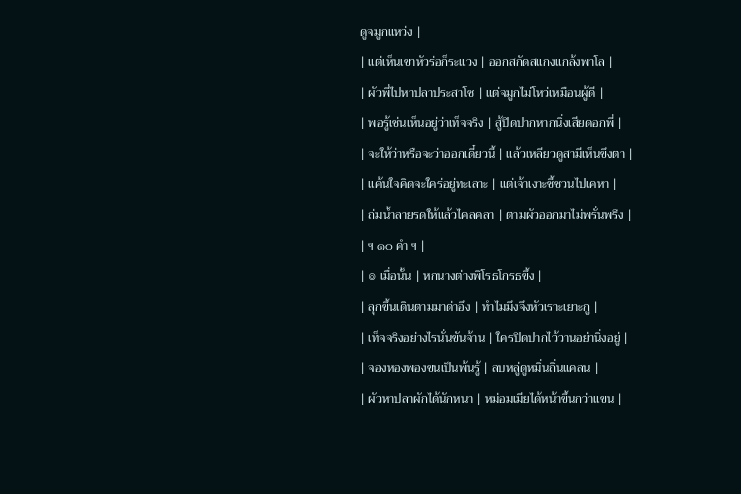ดูจมูกแหว่ง |
| แต่เห็นเขาหัวร่อก็ระแวง | ออกสกัดสแกงแกล้งพาโล |
| ผัวพี่ไปหาปลาประสาโซ | แต่จมูกไม่โหว่เหมือนผู้ดี |
| พอรู้เช่นเห็นอยู่ว่าเท็จจริง | สู้ปิดปากหากนิ่งเสียดอกพี่ |
| จะให้ว่าหรือจะว่าออกเดี๋ยวนี้ | แล้วเหลียวดูสามีเห็นขึงตา |
| แค้นใจคิดจะใคร่อยู่ทะเลาะ | แต่เจ้าเงาะชี้ชวนไปเคหา |
| ถ่มน้ำลายรดให้แล้วไคลคลา | ตามผัวออกมาไม่พรั่นพรึง |
| ฯ ๑๐ คำ ฯ |
| ๏ เมื่อนั้น | หกนางต่างพิโรธโกรธขึ้ง |
| ลุกขึ้นเดินตามมาด่าอึง | ทำไมมึงจึงหัวเราะเยาะกู |
| เท็จจริงอย่างไรนั่นขันจ้าน | ใครปิดปากไว้วานอย่านิ่งอยู่ |
| จองหองพองขนเป็นพ้นรู้ | ลบหลู่ดูหมิ่นถิ่นแคลน |
| ผัวหาปลาผักได้นักหนา | หม่อมเมียได้หน้าขึ้นกว่าแขน |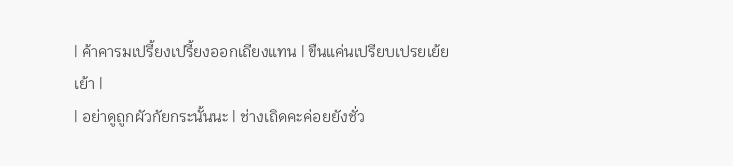| ค้าคารมเปรี้ยงเปรี้ยงออกเถียงแทน | ขืนแค่นเปรียบเปรยเย้ยเย้า |
| อย่าดูถูกผัวกัยกระนั้นนะ | ช่างเถิดคะค่อยยังชั่ว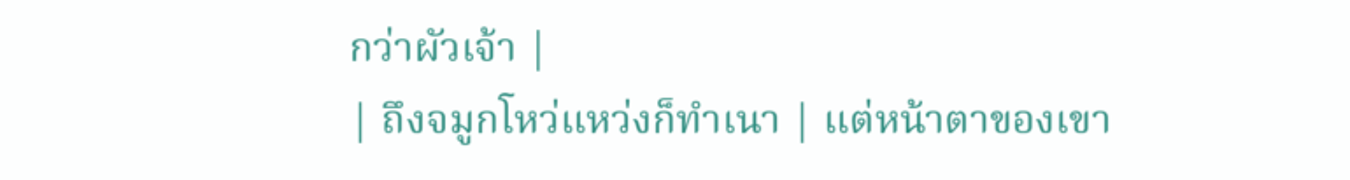กว่าผัวเจ้า |
| ถึงจมูกโหว่แหว่งก็ทำเนา | แต่หน้าตาของเขา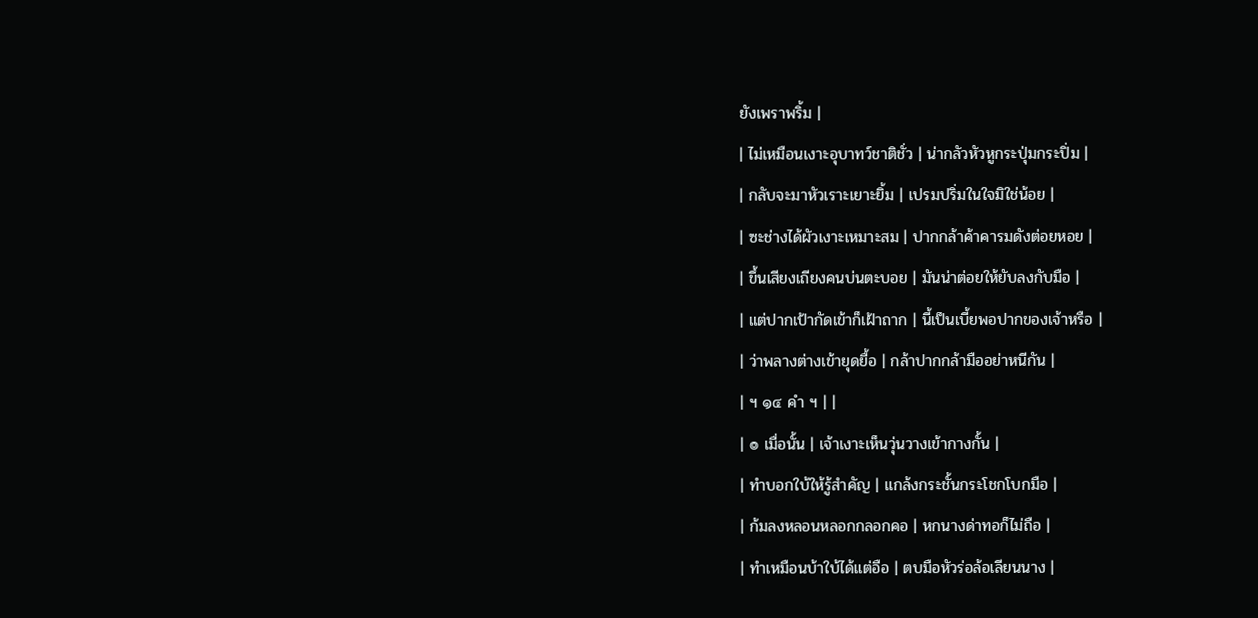ยังเพราพริ้ม |
| ไม่เหมือนเงาะอุบาทว์ชาติชั่ว | น่ากลัวหัวหูกระปุ่มกระปิ่ม |
| กลับจะมาหัวเราะเยาะยิ้ม | เปรมปริ่มในใจมิใช่น้อย |
| ซะช่างได้ผัวเงาะเหมาะสม | ปากกล้าค้าคารมดังต่อยหอย |
| ขึ้นเสียงเถียงคนบ่นตะบอย | มันน่าต่อยให้ยับลงกับมือ |
| แต่ปากเป้ากัดเข้าก็เฝ้าถาก | นี้เป็นเบี้ยพอปากของเจ้าหรือ |
| ว่าพลางต่างเข้ายุดยื้อ | กล้าปากกล้ามืออย่าหนีกัน |
| ฯ ๑๔ คำ ฯ | |
| ๏ เมื่อนั้น | เจ้าเงาะเห็นวุ่นวางเข้ากางกั้น |
| ทำบอกใบ้ให้รู้สำคัญ | แกล้งกระชั้นกระโชกโบกมือ |
| ก้มลงหลอนหลอกกลอกคอ | หกนางด่าทอก็ไม่ถือ |
| ทำเหมือนบ้าใบ้ได้แต่อือ | ตบมือหัวร่อล้อเลียนนาง |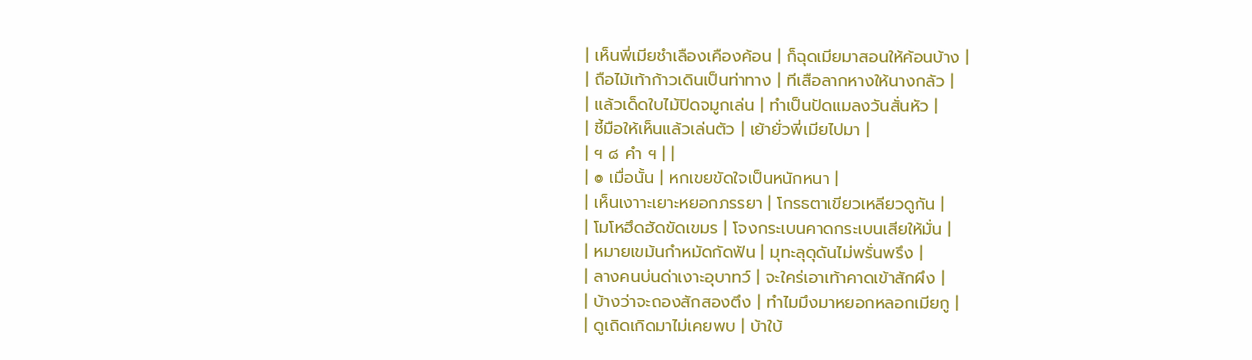| เห็นพี่เมียชำเลืองเคืองค้อน | ก็ฉุดเมียมาสอนให้ค้อนบ้าง |
| ถือไม้เท้าก้าวเดินเป็นท่าทาง | ทีเสือลากหางให้นางกลัว |
| แล้วเด็ดใบไม้ปิดจมูกเล่น | ทำเป็นปัดแมลงวันสั่นหัว |
| ชี้มือให้เห็นแล้วเล่นตัว | เย้ายั่วพี่เมียไปมา |
| ฯ ๘ คำ ฯ | |
| ๏ เมื่อนั้น | หกเขยขัดใจเป็นหนักหนา |
| เห็นเงาาะเยาะหยอกภรรยา | โกรธตาเขียวเหลียวดูกัน |
| โมโหฮึดฮัดขัดเขมร | โจงกระเบนคาดกระเบนเสียให้มั่น |
| หมายเขม้นกำหมัดกัดฟัน | มุทะลุดุดันไม่พรั่นพรึง |
| ลางคนบ่นด่าเงาะอุบาทว์ | จะใคร่เอาเท้าคาดเข้าสักผึง |
| บ้างว่าจะถองสักสองตึง | ทำไมมึงมาหยอกหลอกเมียกู |
| ดูเถิดเกิดมาไม่เคยพบ | บ้าใบ้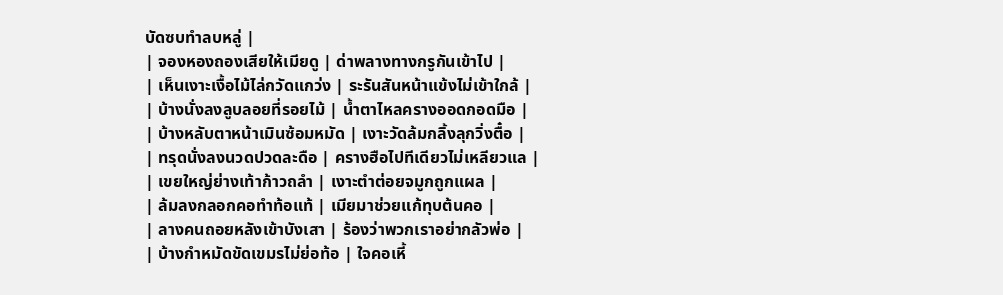บัดซบทำลบหลู่ |
| จองหองถองเสียให้เมียดู | ด่าพลางทางกรูกันเข้าไป |
| เห็นเงาะเงื้อไม้ไล่กวัดแกว่ง | ระรันสันหน้าแข้งไม่เข้าใกล้ |
| บ้างนั่งลงลูบลอยที่รอยไม้ | น้ำตาไหลครางออดกอดมือ |
| บ้างหลับตาหน้าเมินซ้อมหมัด | เงาะวัดล้มกลิ้งลุกวิ่งตื๋อ |
| ทรุดนั่งลงนวดปวดละดือ | ครางฮือไปทีเดียวไม่เหลียวแล |
| เขยใหญ่ย่างเท้าก้าวถลำ | เงาะตำต่อยจมูกถูกแผล |
| ล้มลงกลอกคอทำท้อแท้ | เมียมาช่วยแก้ทุบต้นคอ |
| ลางคนถอยหลังเข้าบังเสา | ร้องว่าพวกเราอย่ากลัวพ่อ |
| บ้างกำหมัดขัดเขมรไม่ย่อท้อ | ใจคอเหี้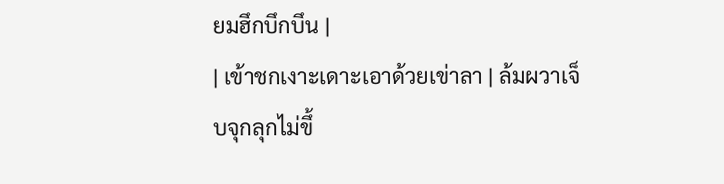ยมฮึกบึกบึน |
| เข้าชกเงาะเดาะเอาด้วยเข่าลา | ล้มผวาเจ็บจุกลุกไม่ขึ้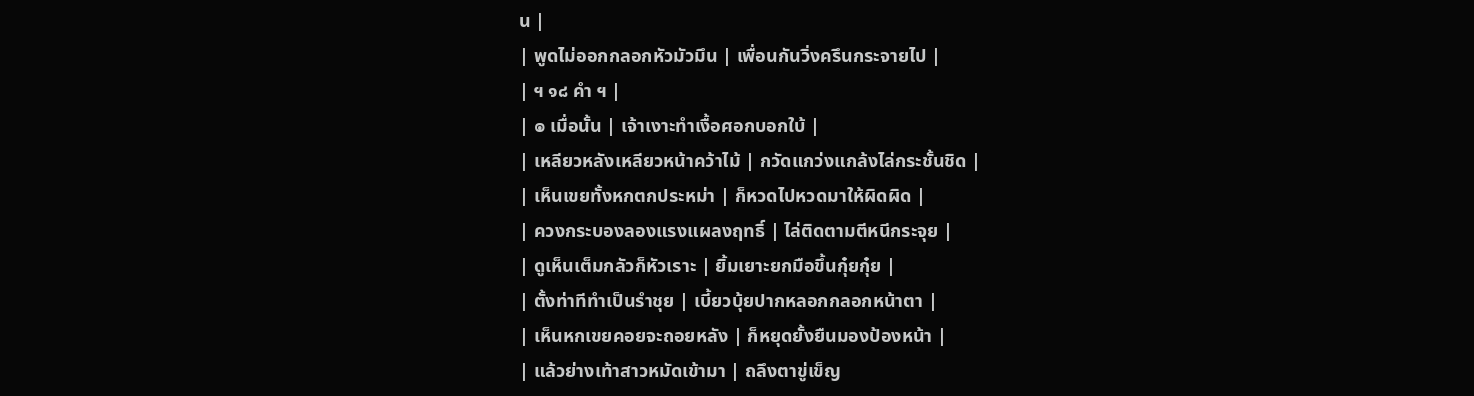น |
| พูดไม่ออกกลอกหัวมัวมึน | เพื่อนกันวิ่งครึนกระจายไป |
| ฯ ๑๘ คำ ฯ |
| ๏ เมื่อนั้น | เจ้าเงาะทำเงื้อศอกบอกใบ้ |
| เหลียวหลังเหลียวหน้าคว้าไม้ | กวัดแกว่งแกล้งไล่กระชั้นชิด |
| เห็นเขยทั้งหกตกประหม่า | ก็หวดไปหวดมาให้ผิดผิด |
| ควงกระบองลองแรงแผลงฤทธิ์ | ไล่ติดตามตีหนีกระจุย |
| ดูเห็นเต็มกลัวก็หัวเราะ | ยิ้มเยาะยกมือขึ้นกุ๋ยกุ๋ย |
| ตั้งท่าทีทำเป็นรำชุย | เบี้ยวบุ้ยปากหลอกกลอกหน้าตา |
| เห็นหกเขยคอยจะถอยหลัง | ก็หยุดยั้งยืนมองป้องหน้า |
| แล้วย่างเท้าสาวหมัดเข้ามา | ถลึงตาขู่เข็ญ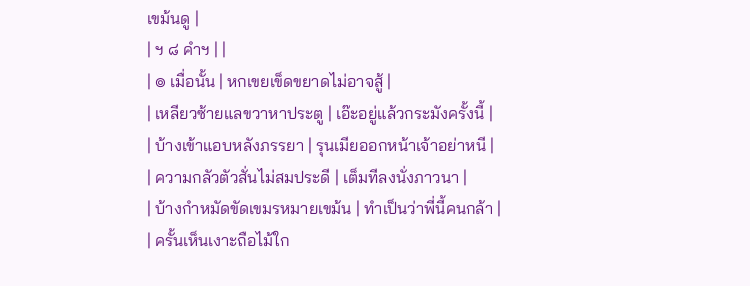เขม้นดู |
| ฯ ๘ คำฯ | |
| ๏ เมื่อนั้น | หกเขยเข็ดขยาดไม่อาจสู้ |
| เหลียวซ้ายแลขวาหาประตู | เอ๊ะอยู่แล้วกระมังครั้งนี้ |
| บ้างเข้าแอบหลังภรรยา | รุนเมียออกหน้าเจ้าอย่าหนี |
| ความกลัวตัวสั่นไม่สมประดี | เต็มทีลงนั่งภาวนา |
| บ้างกำหมัดขัดเขมรหมายเขม้น | ทำเป็นว่าพี่นี้คนกล้า |
| ครั้นเห็นเงาะถือไม้ใก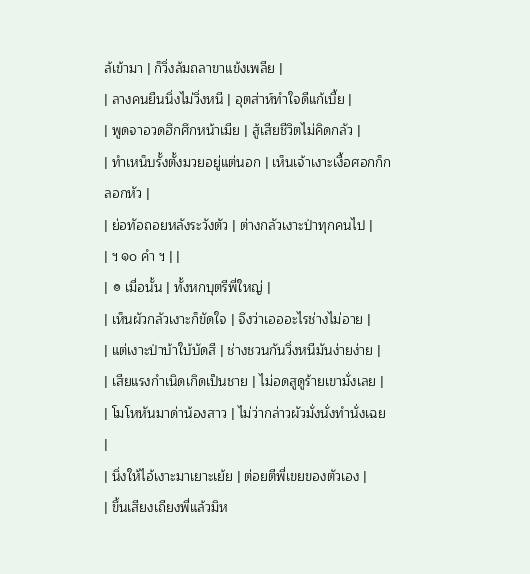ล้เข้ามา | ก็วิ่งล้มถลาขาแข้งเพลีย |
| ลางคนยืนนิ่งไม่วิ่งหนี | อุตส่าห์ทำใจดีแก้เบี้ย |
| พูดจาอวดฮึกศึกหน้าเมีย | สู้เสียชีวิตไม่คิดกลัว |
| ทำเหน็บรั้งตั้งมวยอยู่แต่นอก | เห็นเจ้าเงาะเงื้อศอกก็กลอกหัว |
| ย่อทัอถอยหลังระวังตัว | ต่างกลัวเงาะป่าทุกคนไป |
| ฯ ๑๐ คำ ฯ | |
| ๏ เมื่อนั้น | ทั้งหกบุตรีพี่ใหญ่ |
| เห็นผัวกลัวเงาะก็ขัดใจ | จึงว่าเอออะไรช่างไม่อาย |
| แต่เงาะป่าบ้าใบ้บัดสี | ช่างชวนกันวิ่งหนีมันง่ายง่าย |
| เสียแรงกำเนิดเกิดเป็นชาย | ไม่อดสูดูร้ายเขามั่งเลย |
| โมโหหันมาด่าน้องสาว | ไม่ว่ากล่าวผัวมั่งนั่งทำนั่งเฉย |
| นิ่งให้ไอ้เงาะมาเยาะเย้ย | ต่อยตีพี่เขยของตัวเอง |
| ขึ้นเสียงเถียงพี่แล้วมิห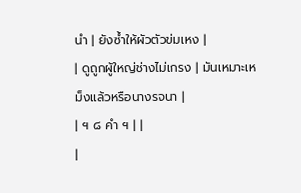นำ | ยังซ้ำให้ผัวตัวข่มเหง |
| ดูถูกผู้ใหญ่ช่างไม่เกรง | มันเหมาะเหม็งแล้วหรือนางรจนา |
| ฯ ๘ คำ ฯ | |
|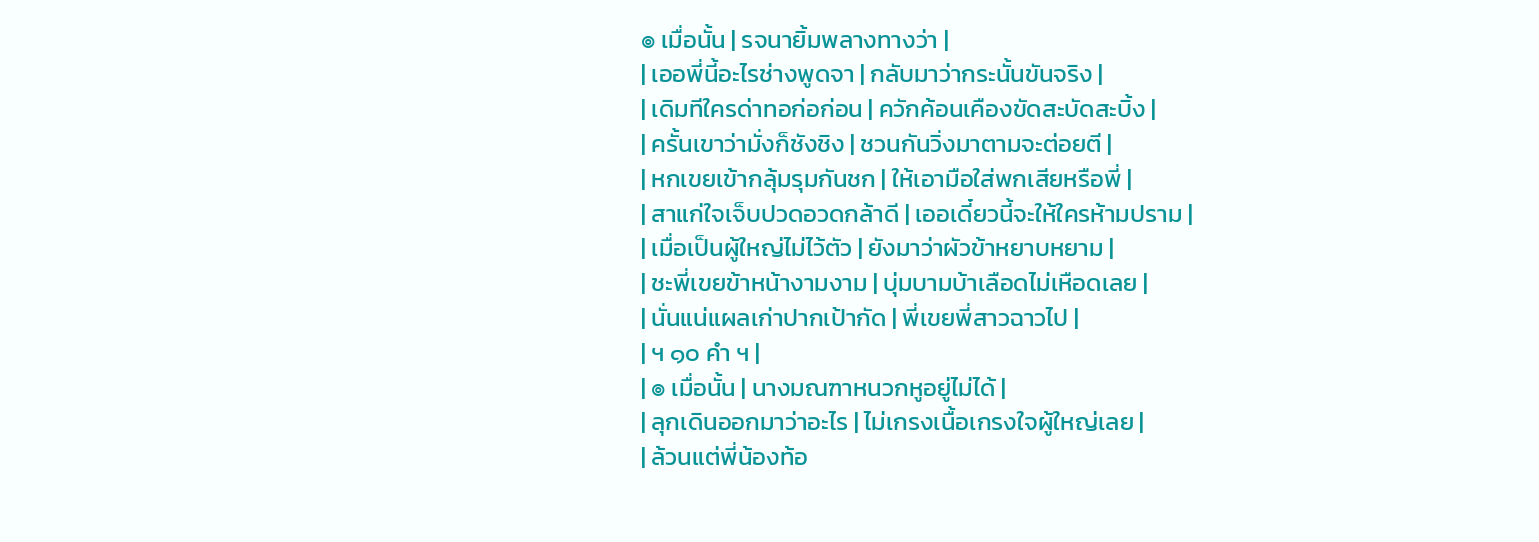๏ เมื่อนั้น | รจนายิ้มพลางทางว่า |
| เออพี่นี้อะไรช่างพูดจา | กลับมาว่ากระนั้นขันจริง |
| เดิมทีใครด่าทอก่อก่อน | ควักค้อนเคืองขัดสะบัดสะบิ้ง |
| ครั้นเขาว่ามั่งก็ชังชิง | ชวนกันวิ่งมาตามจะต่อยตี |
| หกเขยเข้ากลุ้มรุมกันชก | ให้เอามือใส่พกเสียหรือพี่ |
| สาแก่ใจเจ็บปวดอวดกล้าดี | เออเดี๋ยวนี้จะให้ใครห้ามปราม |
| เมื่อเป็นผู้ใหญ่ไม่ไว้ตัว | ยังมาว่าผัวข้าหยาบหยาม |
| ชะพี่เขยข้าหน้างามงาม | บุ่มบามบ้าเลือดไม่เหือดเลย |
| นั่นแน่แผลเก่าปากเป้ากัด | พี่เขยพี่สาวฉาวไป |
| ฯ ๑๐ คำ ฯ |
| ๏ เมื่อนั้น | นางมณฑาหนวกหูอยู่ไม่ได้ |
| ลุกเดินออกมาว่าอะไร | ไม่เกรงเนื้อเกรงใจผู้ใหญ่เลย |
| ล้วนแต่พี่น้องท้อ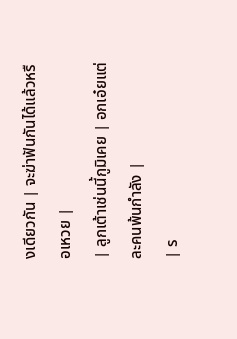งเดียวกัน | จะฆ่าฟันกันได้แล้วหรือเหวย |
| ลูกเต้าเช่นนี้กูมิเคย | อกเอ๋ยแต่ละคนพ้นกำลัง |
| ร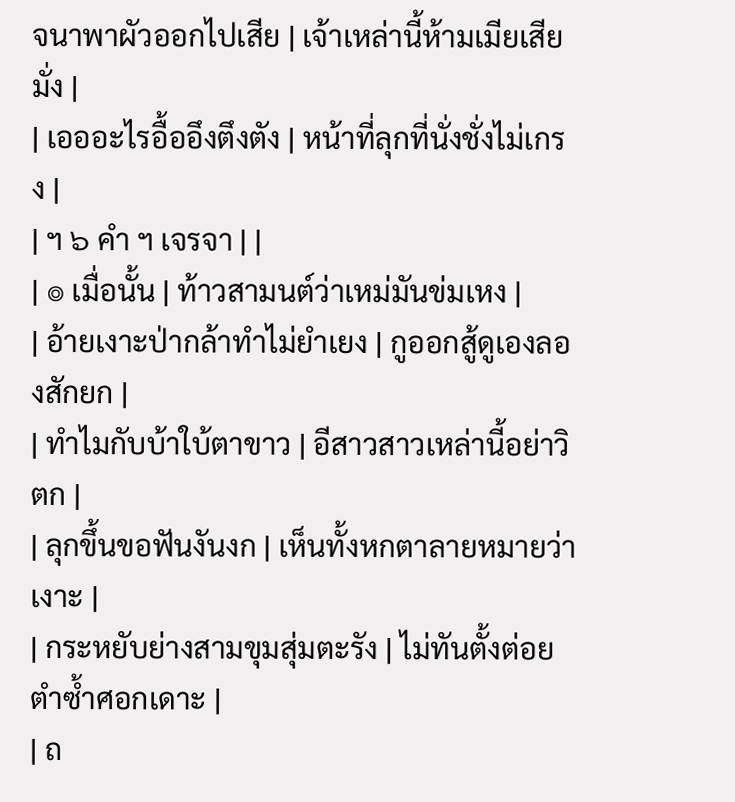จนาพาผัวออกไปเสีย | เจ้าเหล่านี้ห้ามเมียเสียมั่ง |
| เอออะไรอื้ออึงตึงตัง | หน้าที่ลุกที่นั่งชั่งไม่เกรง |
| ฯ ๖ คำ ฯ เจรจา | |
| ๏ เมื่อนั้น | ท้าวสามนต์ว่าเหม่มันข่มเหง |
| อ้ายเงาะป่ากล้าทำไม่ยำเยง | กูออกสู้ดูเองลองสักยก |
| ทำไมกับบ้าใบ้ตาขาว | อีสาวสาวเหล่านี้อย่าวิตก |
| ลุกขึ้นขอฟันงันงก | เห็นทั้งหกตาลายหมายว่าเงาะ |
| กระหยับย่างสามขุมสุ่มตะรัง | ไม่ทันตั้งต่อยตำซ้ำศอกเดาะ |
| ถ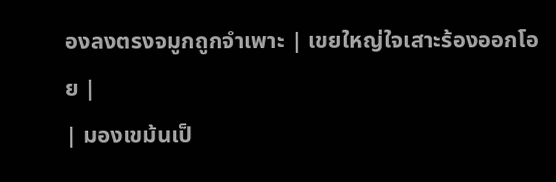องลงตรงจมูกถูกจำเพาะ | เขยใหญ่ใจเสาะร้องออกโอย |
| มองเขม้นเป็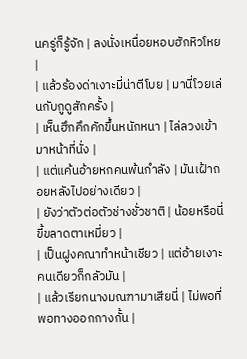นครู่ก็รู้จัก | ลงนั่งเหนื่อยหอบฮักหิวโหย |
| แล้วร้องด่าเงาะมี่น่าตีโบย | มานี่โวยเล่นกับกูดูสักครั้ง |
| เห็นฮึกคึกคักขึ้นหนักหนา | ไล่ลวงเข้ามาหน้าที่นั่ง |
| แต่แค้นอ้ายหกคนพ้นกำลัง | มันเฝ้าถอยหลังไปอย่างเดียว |
| ยังว่าตัวต่อตัวช่างชั่วชาติ | น้อยหรือนี่ขี้ขลาดตาเหมี่ยว |
| เป็นฝูงคณาทำหน้าเชียว | แต่อ้ายเงาะคนเดียวก็กลัวมัน |
| แล้วเรียกนางมณฑามาเสียนี่ | ไม่พอที่พอทางออกกางกั้น |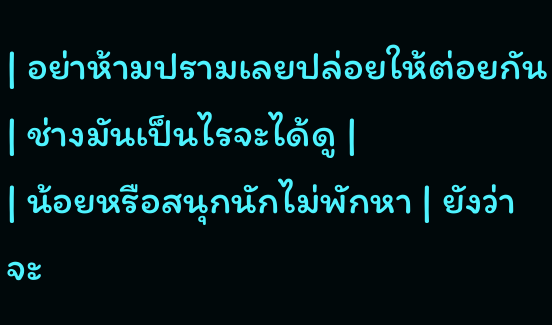| อย่าห้ามปรามเลยปล่อยให้ต่อยกัน | ช่างมันเป็นไรจะได้ดู |
| น้อยหรือสนุกนักไม่พักหา | ยังว่าจะ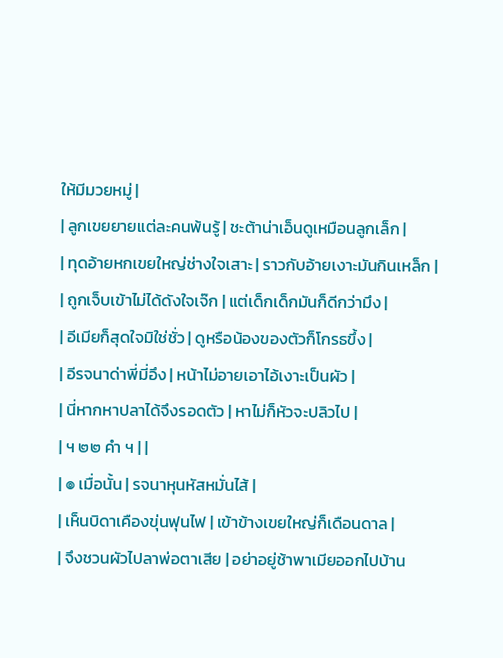ให้มีมวยหมู่ |
| ลูกเขยยายแต่ละคนพ้นรู้ | ชะต้าน่าเอ็นดูเหมือนลูกเล็ก |
| ทุดอ้ายหกเขยใหญ่ช่างใจเสาะ | ราวกับอ้ายเงาะมันกินเหล็ก |
| ถูกเจ็บเข้าไม่ได้ดังใจเจ๊ก | แต่เด็กเด็กมันก็ดีกว่ามึง |
| อีเมียก็สุดใจมิใช่ชั่ว | ดูหรือน้องของตัวก็โกรธขึ้ง |
| อีรจนาด่าพี่มี่อึง | หน้าไม่อายเอาไอ้เงาะเป็นผัว |
| นี่หากหาปลาได้จึงรอดตัว | หาไม่ก็หัวจะปลิวไป |
| ฯ ๒๒ คำ ฯ | |
| ๏ เมื่อนั้น | รจนาหุนหัสหมั่นไส้ |
| เห็นบิดาเคืองขุ่นฟุนไฟ | เข้าข้างเขยใหญ่ก็เดือนดาล |
| จึงชวนผัวไปลาพ่อตาเสีย | อย่าอยู่ช้าพาเมียออกไปบ้าน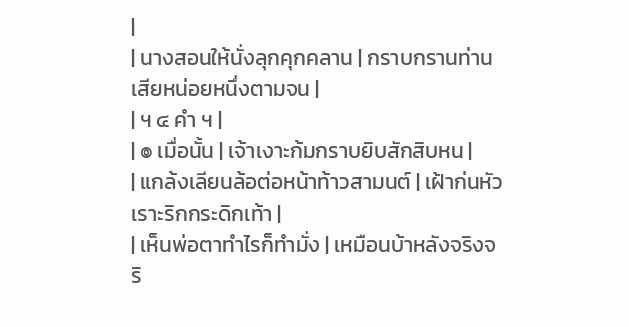|
| นางสอนให้นั่งลุกคุกคลาน | กราบกรานท่านเสียหน่อยหนึ่งตามจน |
| ฯ ๔ คำ ฯ |
| ๏ เมื่อนั้น | เจ้าเงาะก้มกราบยิบสักสิบหน |
| แกล้งเลียนล้อต่อหน้าท้าวสามนต์ | เฝ้าก่นหัวเราะริกกระดิกเท้า |
| เห็นพ่อตาทำไรก็ทำมั่ง | เหมือนบ้าหลังจริงจริ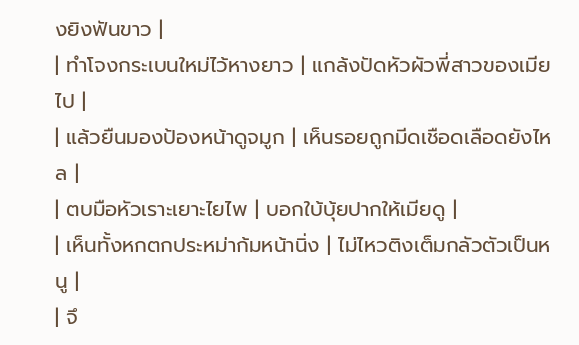งยิงฟันขาว |
| ทำโจงกระเบนใหม่ไว้หางยาว | แกล้งปัดหัวผัวพี่สาวของเมียไป |
| แล้วยืนมองป้องหน้าดูจมูก | เห็นรอยถูกมีดเชือดเลือดยังไหล |
| ตบมือหัวเราะเยาะไยไพ | บอกใบ้บุ้ยปากให้เมียดู |
| เห็นทั้งหกตกประหม่าก้มหน้านิ่ง | ไม่ไหวติงเต็มกลัวตัวเป็นหนู |
| จึ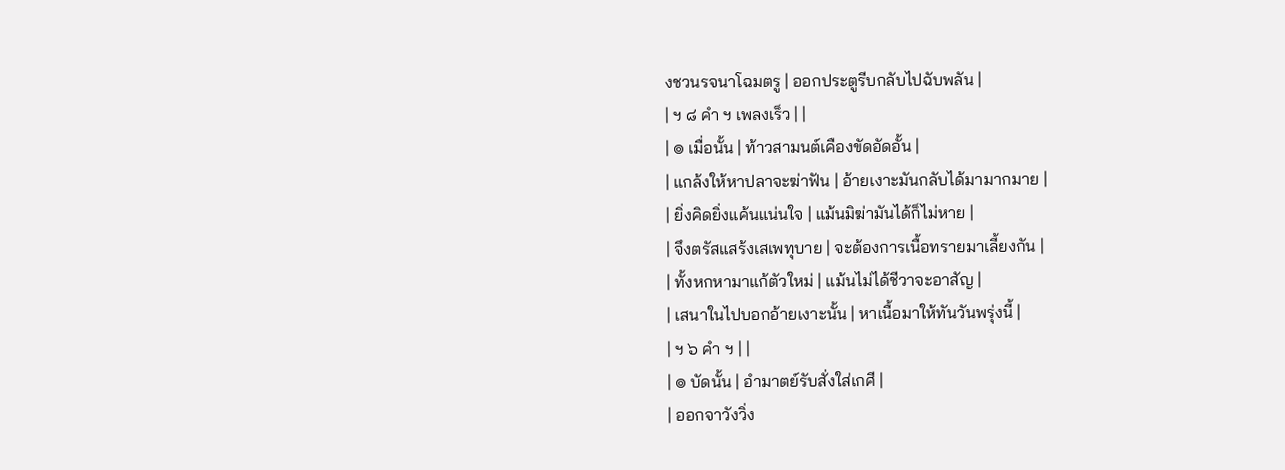งชวนรจนาโฉมตรู | ออกประตูรีบกลับไปฉับพลัน |
| ฯ ๘ คำ ฯ เพลงเร็ว | |
| ๏ เมื่อนั้น | ท้าวสามนต์เคืองขัดอัดอั้น |
| แกล้งให้หาปลาจะฆ่าฟัน | อ้ายเงาะมันกลับได้มามากมาย |
| ยิ่งคิดยิ่งแค้นแน่นใจ | แม้นมิฆ่ามันได้ก็ไม่หาย |
| จึงตรัสแสร้งเสเพทุบาย | จะต้องการเนื้อทรายมาเลี้ยงกัน |
| ทั้งหกหามาแก้ตัวใหม่ | แม้นไม่ได้ชีวาจะอาสัญ |
| เสนาในไปบอกอ้ายเงาะนั้น | หาเนื้อมาให้ทันวันพรุ่งนี้ |
| ฯ ๖ คำ ฯ | |
| ๏ บัดนั้น | อำมาตย์รับสั่งใส่เกศี |
| ออกจาวังวิ่ง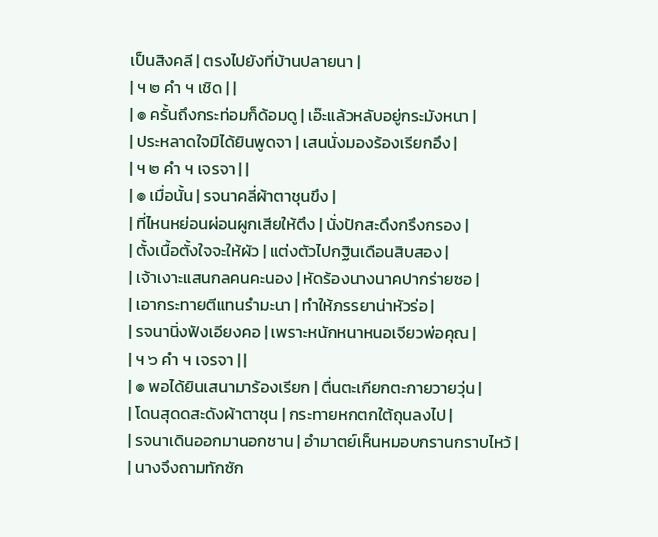เป็นสิงคลี | ตรงไปยังที่บ้านปลายนา |
| ฯ ๒ คำ ฯ เชิด | |
| ๏ ครั้นถึงกระท่อมก็ด้อมดู | เอ๊ะแล้วหลับอยู่กระมังหนา |
| ประหลาดใจมิได้ยินพูดจา | เสนนั่งมองร้องเรียกอึง |
| ฯ ๒ คำ ฯ เจรจา | |
| ๏ เมื่อนั้น | รจนาคลี่ผ้าตาชุนขึง |
| ที่ไหนหย่อนผ่อนผูกเสียให้ตึง | นั่งปักสะดึงกรึงกรอง |
| ตั้งเนื้อตั้งใจจะให้ผัว | แต่งตัวไปกฐินเดือนสิบสอง |
| เจ้าเงาะแสนกลคนคะนอง | หัดร้องนางนาคปากร่ายซอ |
| เอากระทายตีแทนรำมะนา | ทำให้ภรรยาน่าหัวร่อ |
| รจนานิ่งฟังเอียงคอ | เพราะหนักหนาหนอเจียวพ่อคุณ |
| ฯ ๖ คำ ฯ เจรจา | |
| ๏ พอได้ยินเสนามาร้องเรียก | ตื่นตะเกียกตะกายวายวุ่น |
| โดนสุดดสะดังผ้าตาชุน | กระทายหกตกใต้ถุนลงไป |
| รจนาเดินออกมานอกชาน | อำมาตย์เห็นหมอบกรานกราบไหว้ |
| นางจึงถามทักซัก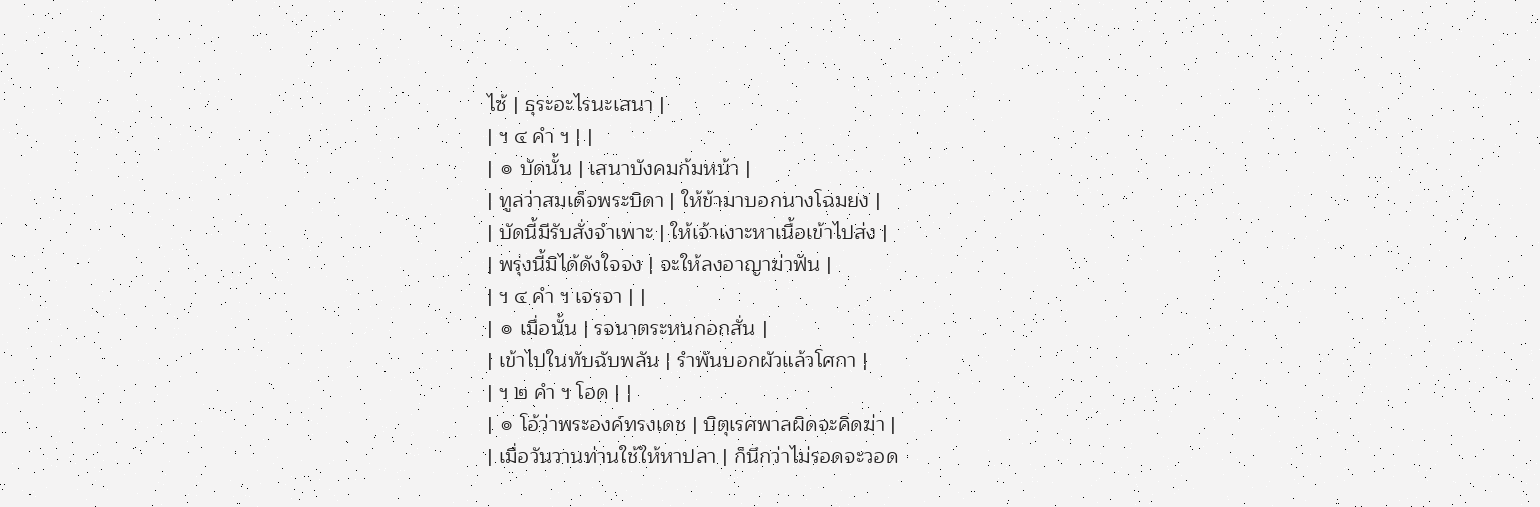ไซ้ | ธุระอะไรนะเสนา |
| ฯ ๔ คำ ฯ | |
| ๏ บัดนั้น | เสนาบังคมก้มหน้า |
| ทูลว่าสมเด็จพระบิดา | ให้ข้ามาบอกนางโฉมยง |
| บัดนี้มีรับสั่งจำเพาะ | ให้เจ้าเงาะหาเนื้อเข้าไปส่ง |
| พรุ่งนี้มิได้ดังใจจง | จะให้ลงอาญาฆ่าฟัน |
| ฯ ๔ คำ ฯ เจรจา | |
| ๏ เมื่อนั้น | รจนาตระหนกอกสั่น |
| เข้าไปในทับฉับพลัน | รำพันบอกผัวแล้วโศกา |
| ฯ ๒ คำ ฯ โอด | |
| ๏ โอ้ว่าพระองค์ทรงเดช | บิตุเรศพาลผิดจะคิดฆ่า |
| เมื่อวันวานท่านใช้ให้หาปลา | ก็นึกว่าไม่รอดจะวอด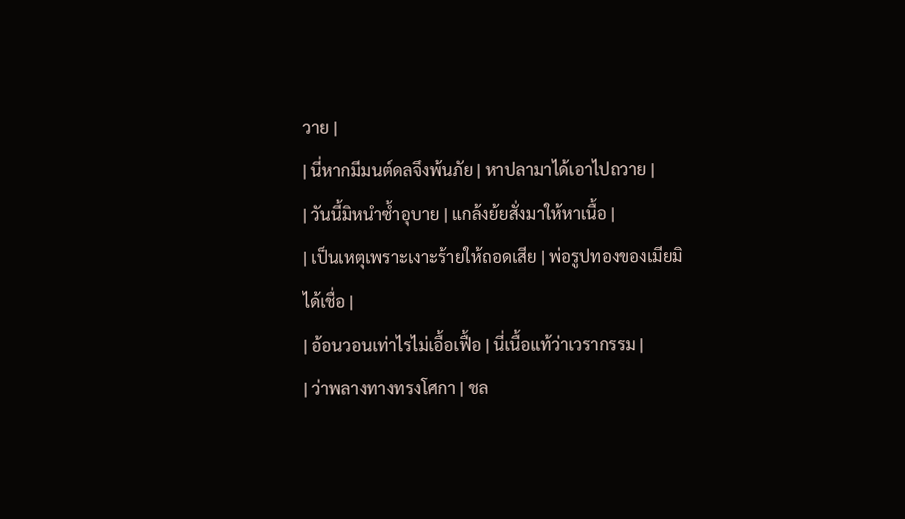วาย |
| นี่หากมีมนต์ดลจึงพ้นภัย | หาปลามาได้เอาไปถวาย |
| วันนี้มิหนำซ้ำอุบาย | แกล้งย้ยสั่งมาให้หาเนื้อ |
| เป็นเหตุเพราะเงาะร้ายให้ถอดเสีย | พ่อรูปทองของเมียมิได้เชื่อ |
| อ้อนวอนเท่าไรไม่เอื้อเฟื้อ | นี่เนื้อแท้ว่าเวรากรรม |
| ว่าพลางทางทรงโศกา | ชล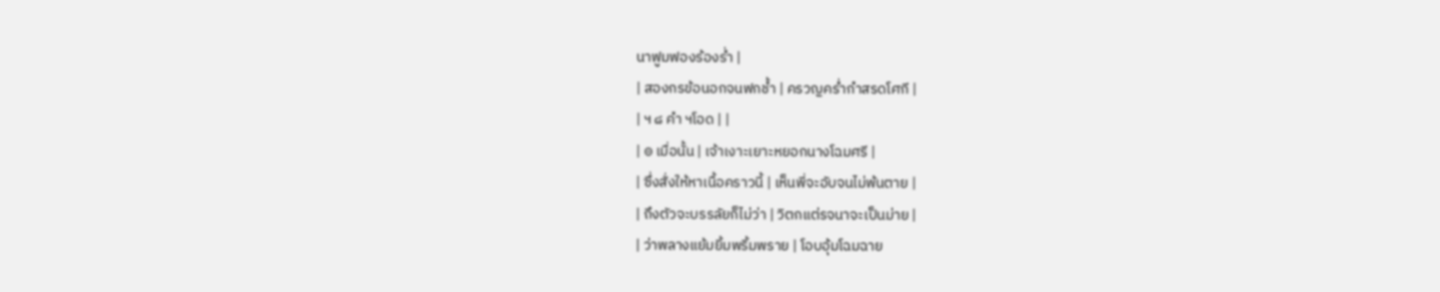นาฟูมฟองร้องร่ำ |
| สองกรข้อนอกจนฟกช้ำ | ครวญคร่ำกำสรดโศกี |
| ฯ ๘ คำ ฯโอด | |
| ๏ เมื่อนั้น | เจ้าเงาะเยาะหยอกนางโฉมศรี |
| ซึ่งสั่งให้หาเนื้อคราวนี้ | เห็นพี่จะอับจนไม่พ้นตาย |
| ถึงตัวจะบรรลัยก็ไม่ว่า | วิตกแต่รจนาจะเป็นม่าย |
| ว่าพลางแย้มยิ้มพริ้มพราย | โอบอุ้มโฉมฉาย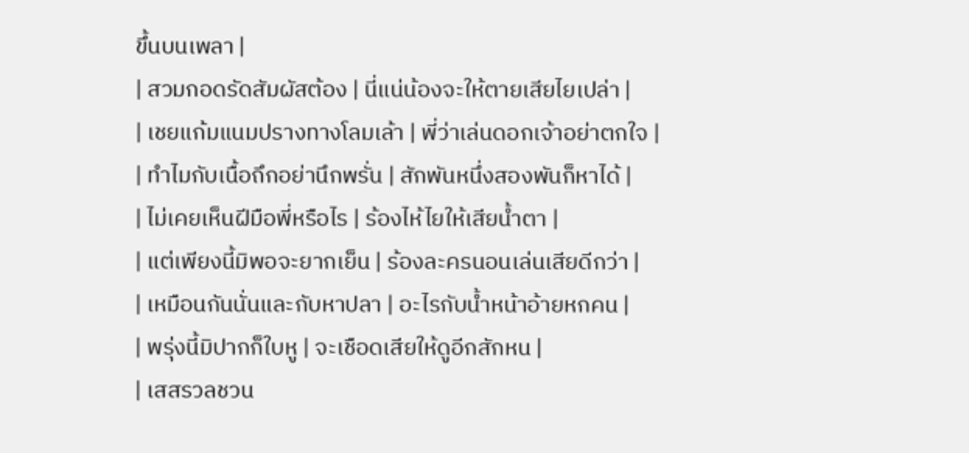ขึ้นบนเพลา |
| สวมกอดรัดสัมผัสต้อง | นี่แน่น้องจะให้ตายเสียไยเปล่า |
| เชยแก้มแนมปรางทางโลมเล้า | พี่ว่าเล่นดอกเจ้าอย่าตกใจ |
| ทำไมกับเนื้อถึกอย่านึกพรั่น | สักพันหนึ่งสองพันก็หาได้ |
| ไม่เคยเห็นฝีมือพี่หรือไร | ร้องไห้ไยให้เสียน้ำตา |
| แต่เพียงนี้มิพอจะยากเย็น | ร้องละครนอนเล่นเสียดีกว่า |
| เหมือนกันนั่นและกับหาปลา | อะไรกับน้ำหน้าอ้ายหกคน |
| พรุ่งนี้มิปากก็ใบหู | จะเชือดเสียให้ดูอีกสักหน |
| เสสรวลชวน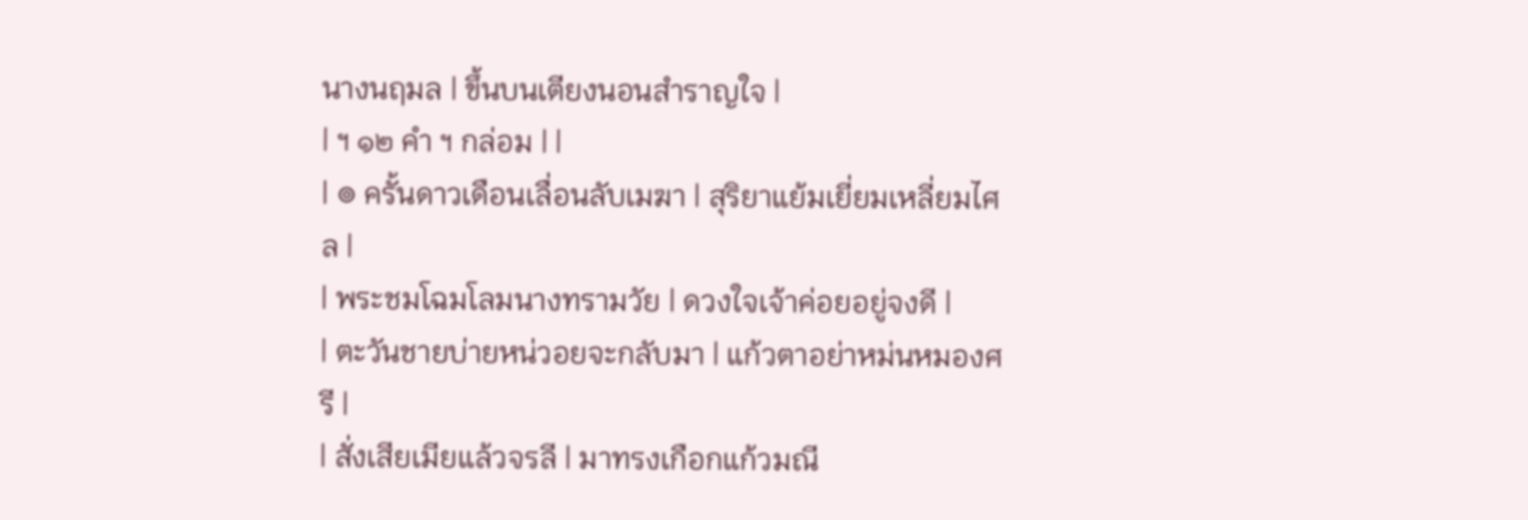นางนฤมล | ขึ้นบนเตียงนอนสำราญใจ |
| ฯ ๑๒ คำ ฯ กล่อม | |
| ๏ ครั้นดาวเดือนเลื่อนลับเมฆา | สุริยาแย้มเยี่ยมเหลี่ยมไศล |
| พระชมโฉมโลมนางทรามวัย | ดวงใจเจ้าค่อยอยู่จงดี |
| ตะวันชายบ่ายหน่วอยจะกลับมา | แก้วตาอย่าหม่นหมองศรี |
| สั่งเสียเมียแล้วจรลี | มาทรงเกือกแก้วมณี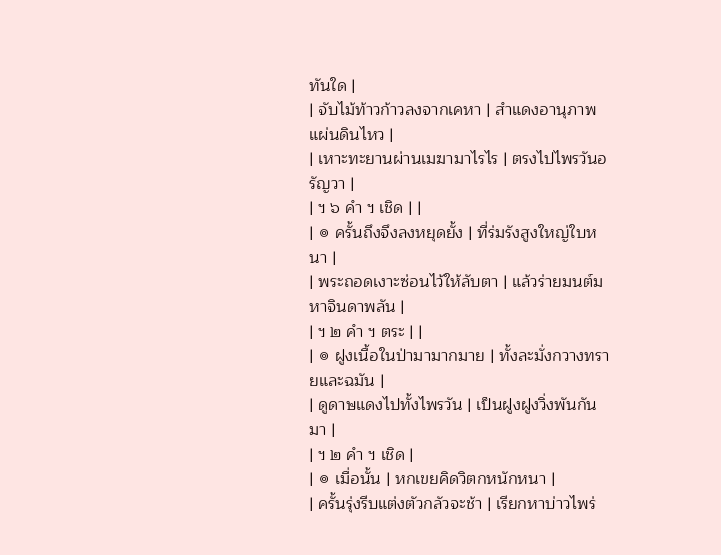ทันใด |
| จับไม้ท้าวก้าวลงจากเคหา | สำแดงอานุภาพแผ่นดินไหว |
| เหาะทะยานผ่านเมฆามาไรไร | ตรงไปไพรวันอรัญวา |
| ฯ ๖ คำ ฯ เชิด | |
| ๏ ครั้นถึงจึงลงหยุดยั้ง | ที่ร่มรังสูงใหญ่ใบหนา |
| พระถอดเงาะซ่อนไว้ให้ลับตา | แล้วร่ายมนต์มหาจินดาพลัน |
| ฯ ๒ คำ ฯ ตระ | |
| ๏ ฝูงเนื้อในป่ามามากมาย | ทั้งละมั่งกวางทรายและฉมัน |
| ดูดาษแดงไปทั้งไพรวัน | เป็นฝูงฝูงวิ่งพันกันมา |
| ฯ ๒ คำ ฯ เชิด |
| ๏ เมื่อนั้น | หกเขยคิดวิตกหนักหนา |
| ครั้นรุ่งรีบแต่งตัวกลัวจะช้า | เรียกหาบ่าวไพร่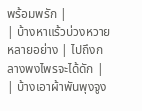พร้อมพรัก |
| บ้างหาแร้วบ่วงหวายหลายอย่าง | ไปถึงกลางพงไพรจะได้ดัก |
| บ้างเอาผ้าพันพุงจูง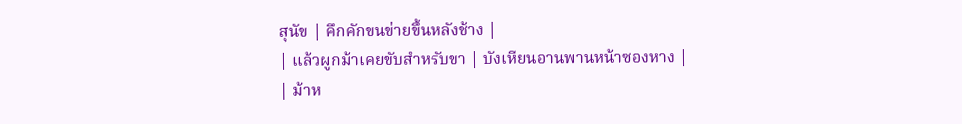สุนัข | คึกคักขนข่ายขึ้นหลังช้าง |
| แล้วผูกม้าเคยขับสำหรับขา | บังเหียนอานพานหน้าซองหาง |
| ม้าห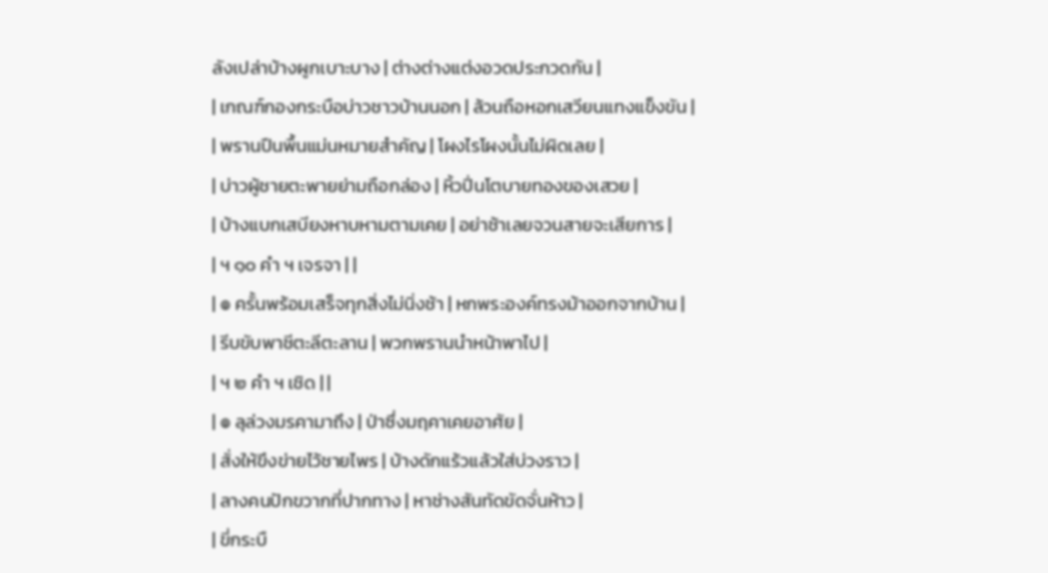ลังเปล่าบ้างผูกเบาะบาง | ต่างต่างแต่งอวดประกวดกัน |
| เกณฑ์กองกระบือบ่าวชาวบ้านนอก | ล้วนถือหอกเสวียนแทงแข็งขัน |
| พรานปืนพื้นแม่นหมายสำคัญ | โผงไรโผงนั้นไม่ผิดเลย |
| บ่าวผู้ชายตะพายย่ามถือกล่อง | หิ้วปิ่นโตบายทองของเสวย |
| บ้างแบกเสบียงหาบหามตามเคย | อย่าช้าเลยจวนสายจะเสียการ |
| ฯ ๑๐ คำ ฯ เจรจา | |
| ๏ ครั้นพร้อมเสร็จทุกสิ่งไม่นิ่งช้า | หกพระองค์ทรงม้าออกจากบ้าน |
| รีบขับพาชีตะลีตะลาน | พวกพรานนำหน้าพาไป |
| ฯ ๒ คำ ฯ เชิด | |
| ๏ ลุล่วงมรคามาถึง | ป่าซึ่งมฤคาเคยอาศัย |
| สั่งให้ขึงข่ายไว้ชายไพร | บ้างดักแร้วแล้วใส่บ่วงราว |
| ลางคนปักขวากที่ปากทาง | หาช่างสันทัดขัดจั่นห้าว |
| ขี่กระบื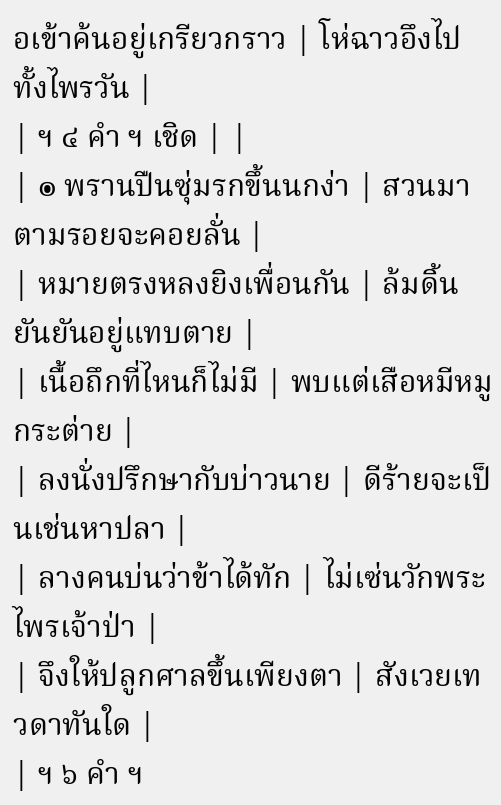อเข้าค้นอยู่เกรียวกราว | โห่ฉาวอึงไปทั้งไพรวัน |
| ฯ ๔ คำ ฯ เชิด | |
| ๏ พรานปืนซุ่มรกขึ้นนกง่า | สวนมาตามรอยจะคอยลั่น |
| หมายตรงหลงยิงเพื่อนกัน | ล้มดิ้นยันยันอยู่แทบตาย |
| เนื้อถึกที่ไหนก็ไม่มี | พบแต่เสือหมีหมูกระต่าย |
| ลงนั่งปรึกษากับบ่าวนาย | ดีร้ายจะเป็นเช่นหาปลา |
| ลางคนบ่นว่าข้าได้ทัก | ไม่เซ่นวักพระไพรเจ้าป่า |
| จึงให้ปลูกศาลขึ้นเพียงตา | สังเวยเทวดาทันใด |
| ฯ ๖ คำ ฯ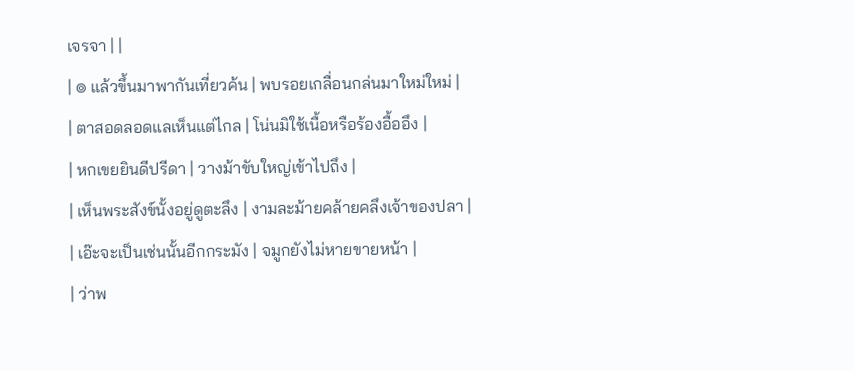เจรจา | |
| ๏ แล้วขึ้นมาพากันเที่ยวค้น | พบรอยเกลื่อนกล่นมาใหม่ใหม่ |
| ตาสอดลอดแลเห็นแต่ไกล | โน่นมิใช้เนื้อหรือร้องอื้ออึง |
| หกเขยยินดีปรีดา | วางม้าขับใหญ่เข้าไปถึง |
| เห็นพระสังข์นั้งอยู่ดูตะลึง | งามละม้ายคล้ายคลึงเจ้าของปลา |
| เอ๊ะจะเป็นเช่นนั้นอีกกระมัง | จมูกยังไม่หายขายหน้า |
| ว่าพ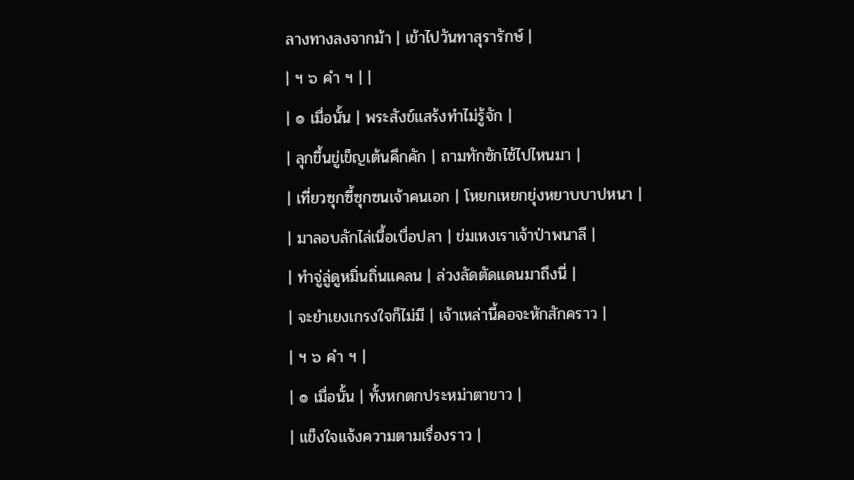ลางทางลงจากม้า | เข้าไปวันทาสุรารักษ์ |
| ฯ ๖ คำ ฯ | |
| ๏ เมื่อนั้น | พระสังข์แสร้งทำไม่รู้จัก |
| ลุกขึ้นขู่เข็ญเต้นคึกคัก | ถามทักซักไซ้ไปไหนมา |
| เที่ยวซุกซี้ซุกซนเจ้าคนเอก | โหยกเหยกยุ่งหยาบบาปหนา |
| มาลอบลักไล่เนื้อเบื่อปลา | ข่มเหงเราเจ้าป่าพนาลี |
| ทำจู่ลู่ดูหมิ่นถิ่นแคลน | ล่วงลัดตัดแดนมาถึงนี่ |
| จะยำเยงเกรงใจก็ไม่มี | เจ้าเหล่านี้คอจะหักสักคราว |
| ฯ ๖ คำ ฯ |
| ๏ เมื่อนั้น | ทั้งหกตกประหม่าตาขาว |
| แข็งใจแจ้งความตามเรื่องราว |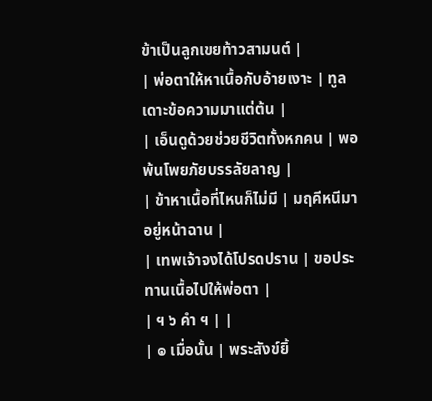ข้าเป็นลูกเขยท้าวสามนต์ |
| พ่อตาให้หาเนื้อกับอ้ายเงาะ | ทูลเดาะข้อความมาแต่ต้น |
| เอ็นดูด้วยช่วยชีวิตทั้งหกคน | พอพ้นโพยภัยบรรลัยลาญ |
| ข้าหาเนื้อที่ไหนก็ไม่มี | มฤคีหนีมาอยู่หน้าฉาน |
| เทพเจ้าจงได้โปรดปราน | ขอประทานเนื้อไปให้พ่อตา |
| ฯ ๖ คำ ฯ | |
| ๏ เมื่อนั้น | พระสังข์ยิ้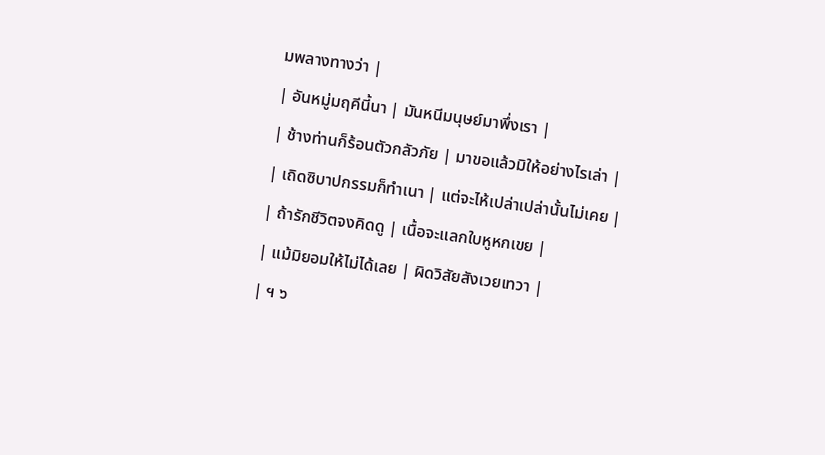มพลางทางว่า |
| อันหมู่มฤคีนี้นา | มันหนีมนุษย์มาพึ่งเรา |
| ช้างท่านก็ร้อนตัวกลัวภัย | มาขอแล้วมิให้อย่างไรเล่า |
| เถิดซิบาปกรรมก็ทำเนา | แต่จะไห้เปล่าเปล่านั้นไม่เคย |
| ถ้ารักชีวิตจงคิดดู | เนื้อจะแลกใบหูหกเขย |
| แม้มิยอมให้ไม่ได้เลย | ผิดวิสัยสังเวยเทวา |
| ฯ ๖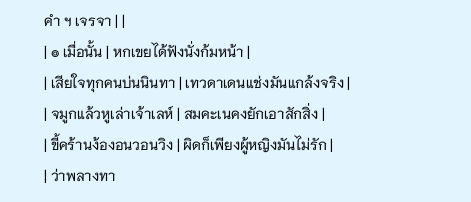คำ ฯ เจรจา | |
| ๏ เมื่อนั้น | หกเขยได้ฟังนั่งก้มหน้า |
| เสียใจทุกคนบ่นนินทา | เทวดาเดนแช่งมันแกล้งจริง |
| จมูกแล้วหูเล่าเจ้าเลห์ | สมคะเนคงยักเอาสักสิ่ง |
| ขี้คร้านง้องอนวอนวิง | ผิดก็เพียงผู้หญิงมันไม่รัก |
| ว่าพลางทา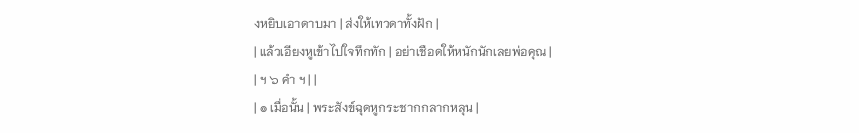งหยิบเอาดาบมา | ส่งให้เทวดาทั้งฝัก |
| แล้วเอียงหูเข้าไปใจทึกทัก | อย่าเชือดให้หนักนักเลยพ่อคุณ |
| ฯ ๖ คำ ฯ | |
| ๏ เมื่อนั้น | พระสังข์ฉุดหูกระชากกลากหลุน |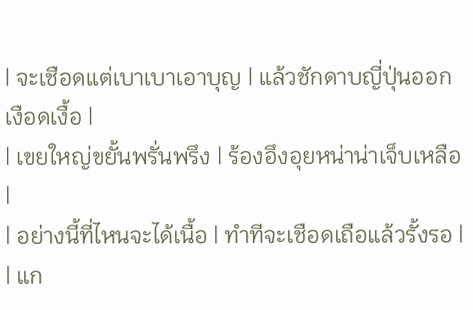| จะเชือดแต่เบาเบาเอาบุญ | แล้วชักดาบญี่ปุ่นออกเงือดเงื้อ |
| เขยใหญ่ขยั้นพรั่นพรึง | ร้องอึงอุยหน่าน่าเจ็บเหลือ |
| อย่างนี้ที่ไหนจะได้เนื้อ | ทำทีจะเชือดเถือแล้วรั้งรอ |
| แก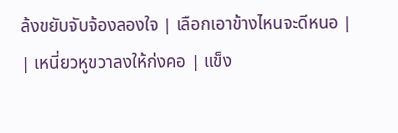ล้งขยับจับจ้องลองใจ | เลือกเอาข้างไหนจะดีหนอ |
| เหนี่ยวหูขวาลงให้ก่งคอ | แข็ง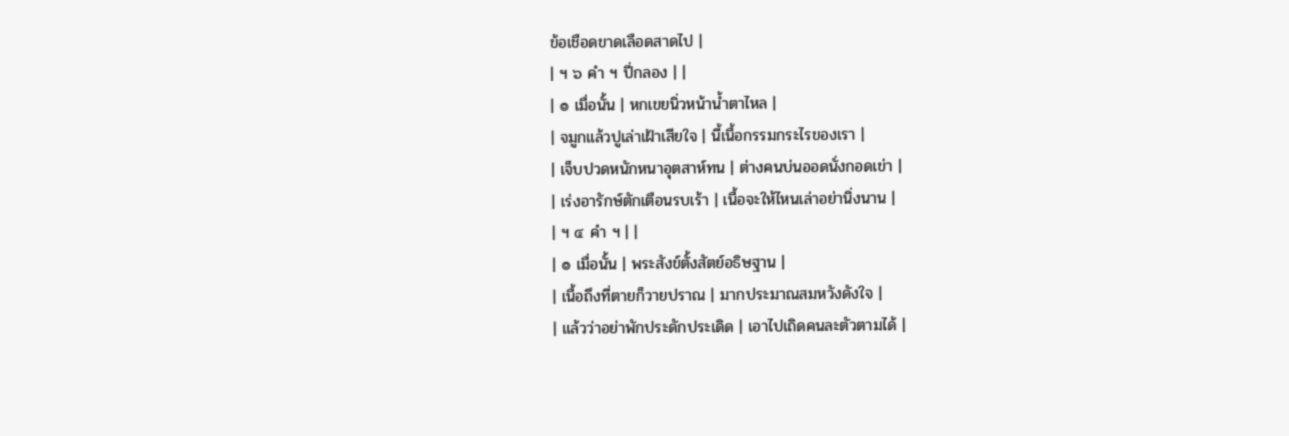ข้อเชือดขาดเลือดสาดไป |
| ฯ ๖ คำ ฯ ปี่กลอง | |
| ๏ เมื่อนั้น | หกเขยนิ่วหน้าน้ำตาไหล |
| จมูกแล้วปูเล่าเฝ้าเสียใจ | นี้เนื้อกรรมกระไรของเรา |
| เจ็บปวดหนักหนาอุตสาห์ทน | ต่างคนบ่นออดนั่งกอดเข่า |
| เร่งอารักษ์ตักเตือนรบเร้า | เนื้อจะให้ไหนเล่าอย่านิ่งนาน |
| ฯ ๔ คำ ฯ | |
| ๏ เมื่อนั้น | พระสังข์ตั้งสัตย์อธิษฐาน |
| เนื้อถึงที่ตายก็วายปราณ | มากประมาณสมหวังดังใจ |
| แล้วว่าอย่าพักประดักประเดิด | เอาไปเถิดคนละตัวตามได้ |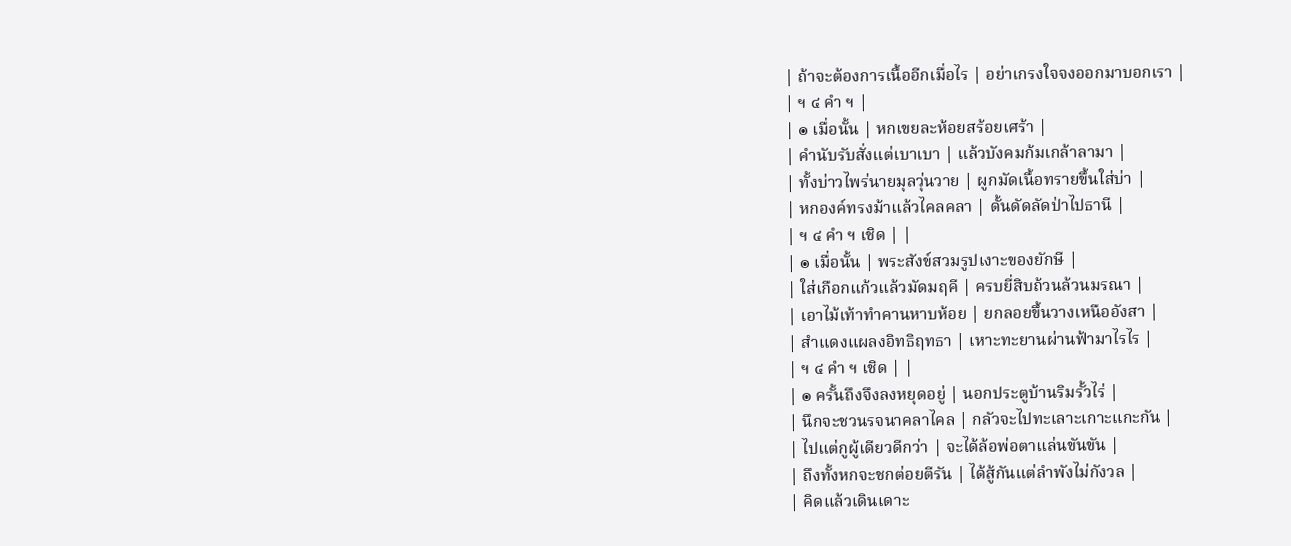| ถ้าจะต้องการเนื้ออีกเมื่อไร | อย่าเกรงใจจงออกมาบอกเรา |
| ฯ ๔ คำ ฯ |
| ๏ เมื่อนั้น | หกเขยละห้อยสร้อยเศร้า |
| คำนับรับสั่งแต่เบาเบา | แล้วบังคมก้มเกล้าลามา |
| ทั้งบ่าวไพร่นายมุลวุ่นวาย | ผูกมัดเนื้อทรายขึ้นใส่บ่า |
| หกองค์ทรงม้าแล้วไคลคลา | ดั้นดัดลัดป่าไปธานี |
| ฯ ๔ คำ ฯ เชิด | |
| ๏ เมื่อนั้น | พระสังข์สวมรูปเงาะของยักษี |
| ใส่เกือกแก้วแล้วมัดมฤคี | ครบยี่สิบถ้วนล้วนมรณา |
| เอาไม้เท้าทำคานหาบห้อย | ยกลอยขึ้นวางเหนืออังสา |
| สำแดงแผลงอิทธิฤทธา | เหาะทะยานผ่านฟ้ามาไรไร |
| ฯ ๔ คำ ฯ เชิด | |
| ๏ ครั้นถึงจึงลงหยุดอยู่ | นอกประตูบ้านริมรั้วไร่ |
| นึกจะชวนรจนาคลาไคล | กลัวจะไปทะเลาะเกาะแกะกัน |
| ไปแต่กูผู้เดียวดีกว่า | จะได้ล้อพ่อตาแล่นขันขัน |
| ถึงทั้งหกจะชกต่อยตีรัน | ได้สู้กันแต่ลำพังไม่กังวล |
| คิดแล้วเดินเดาะ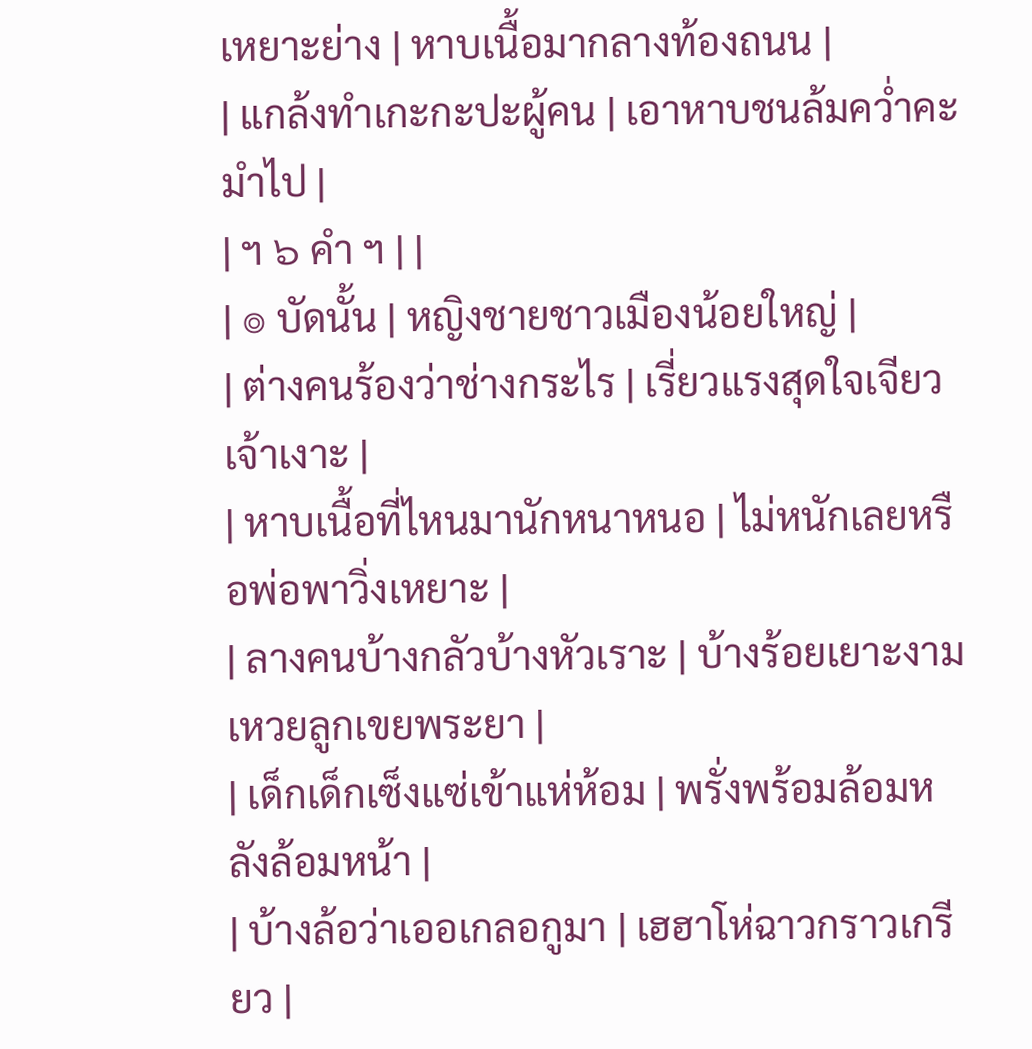เหยาะย่าง | หาบเนื้อมากลางท้องถนน |
| แกล้งทำเกะกะปะผู้คน | เอาหาบชนล้มคว่ำคะมำไป |
| ฯ ๖ คำ ฯ | |
| ๏ บัดนั้น | หญิงชายชาวเมืองน้อยใหญ่ |
| ต่างคนร้องว่าช่างกระไร | เรี่ยวแรงสุดใจเจียวเจ้าเงาะ |
| หาบเนื้อที่ไหนมานักหนาหนอ | ไม่หนักเลยหรือพ่อพาวิ่งเหยาะ |
| ลางคนบ้างกลัวบ้างหัวเราะ | บ้างร้อยเยาะงามเหวยลูกเขยพระยา |
| เด็กเด็กเซ็งแซ่เข้าแห่ห้อม | พรั่งพร้อมล้อมหลังล้อมหน้า |
| บ้างล้อว่าเออเกลอกูมา | เฮฮาโห่ฉาวกราวเกรียว |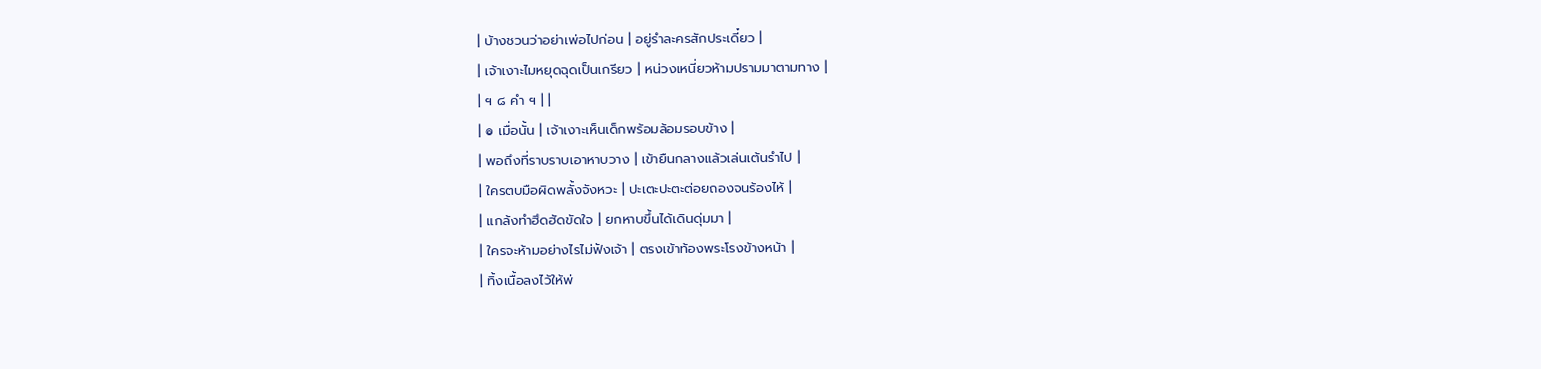| บ้างชวนว่าอย่าเพ่อไปก่อน | อยู่รำละครสักประเดี๋ยว |
| เจ้าเงาะไมหยุดฉุดเป็นเกรียว | หน่วงเหนี่ยวห้ามปรามมาตามทาง |
| ฯ ๘ คำ ฯ | |
| ๏ เมื่อนั้น | เจ้าเงาะเห็นเด็กพร้อมล้อมรอบข้าง |
| พอถึงที่ราบราบเอาหาบวาง | เข้ายืนกลางแล้วเล่นเต้นรำไป |
| ใครตบมือผิดพลั้งจังหวะ | ปะเตะปะตะต่อยถองจนร้องไห้ |
| แกล้งทำฮึดฮัดขัดใจ | ยกหาบขึ้นได้เดินดุ่มมา |
| ใครจะห้ามอย่างไรไม่ฟังเจ้า | ตรงเข้าท้องพระโรงข้างหน้า |
| ทิ้งเนื้อลงไว้ให้พ่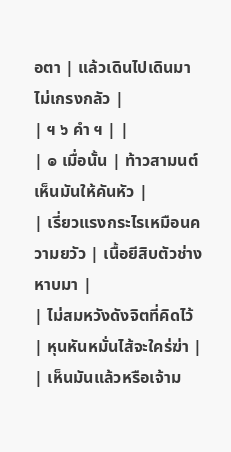อตา | แล้วเดินไปเดินมาไม่เกรงกลัว |
| ฯ ๖ คำ ฯ | |
| ๏ เมื่อนั้น | ท้าวสามนต์เห็นมันให้คันหัว |
| เรี่ยวแรงกระไรเหมือนความยวัว | เนื้อยีสิบตัวช่างหาบมา |
| ไม่สมหวังดังจิตที่คิดไว้ | หุนหันหมั่นไส้จะใคร่ฆ่า |
| เห็นมันแล้วหรือเจ้าม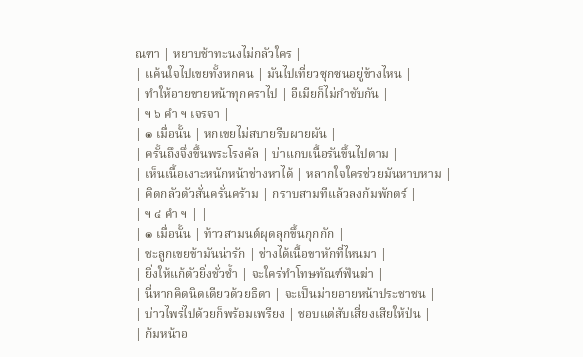ณฑา | หยาบช้าทะนงไม่กลัวใคร |
| แค้นใจไปเขยทั้งหกคน | มันไปเที่ยวซุกซนอยู่ข้างไหน |
| ทำให้อายขายหน้าทุกคราไป | อีเมียก็ไม่กำชับกัน |
| ฯ ๖ คำ ฯ เจรจา |
| ๏ เมื่อนั้น | หกเขยไม่สบายรีบผายผัน |
| ครั้นถึงจึ่งขึ้นพระโรงคัล | บ่าแกบเนื้อรันขึ้นไปตาม |
| เห็นเนื้อเงาะหนักหน้าช่างหาได้ | หลากใจใครช่วยมันหาบหาม |
| คิดกลัวตัวสั่นครั่นคร้าม | กราบสามทีแล้วลงก้มพักตร์ |
| ฯ ๔ คำ ฯ | |
| ๏ เมื่อนั้น | ท้าวสามนต์ผุดลุกขึ้นกุกกัก |
| ชะลูกเขยข้ามันน่ารัก | ช่างได้เนื้อขาหักที่ไหนมา |
| ยิ่งให้แก้ตัวยิ่งชั่วช้ำ | จะใคร่ทำโทษทัณฑ์ฟันฆ่า |
| นี่หากคิดนิดเดียวด้วยธิดา | จะเป็นม่ายอายหน้าประชาชน |
| บ่าวไพร่ไปด้วยก็พร้อมเพรียง | ชอบแต่สับเสี่ยงเสียให้ป่น |
| ก้มหน้าอ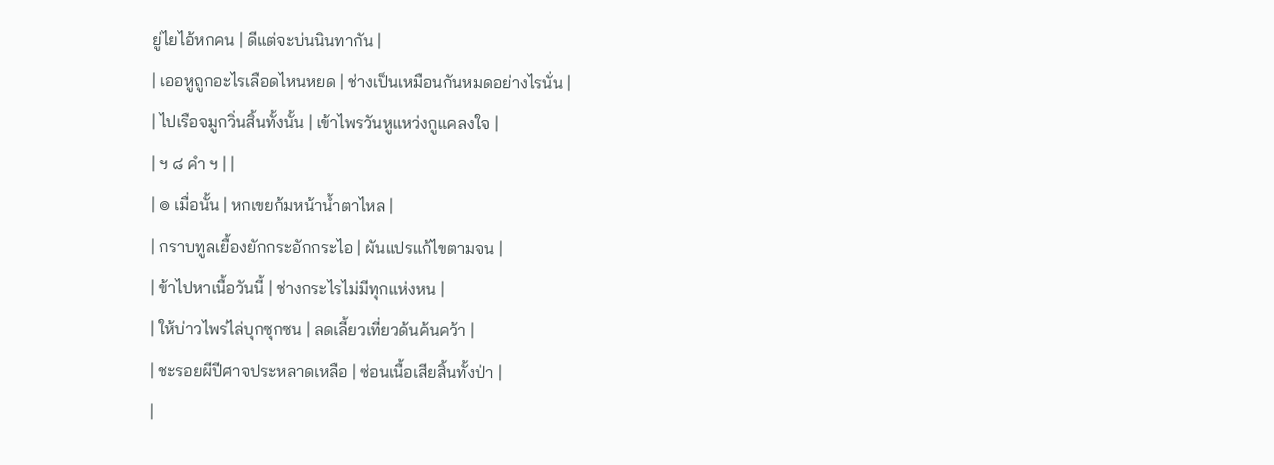ยู่ไยไอ้หกคน | ดีแต่จะบ่นนินทากัน |
| เออหูถูกอะไรเลือดไหนหยด | ช่างเป็นเหมือนกันหมดอย่างไรนั่น |
| ไปเรือจมูกวิ่นสิ้นทั้งนั้น | เข้าไพรวันหูแหว่งกูแคลงใจ |
| ฯ ๘ คำ ฯ | |
| ๏ เมื่อนั้น | หกเขยก้มหน้าน้ำตาไหล |
| กราบทูลเยื้องยักกระอักกระไอ | ผันแปรแก้ไขตามจน |
| ข้าไปหาเนื้อวันนี้ | ช่างกระไรไม่มีทุกแห่งหน |
| ให้บ่าวไพร่ไล่บุกซุกซน | ลดเลี้ยวเที่ยวด้นค้นคว้า |
| ชะรอยผีปีศาจประหลาดเหลือ | ซ่อนเนื้อเสียสิ้นทั้งป่า |
|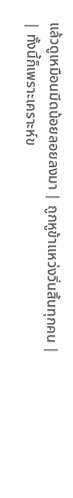แล้วดูเหมือนมีดน้อยลอยลงมา | ถูกหูข้าแหว่งวิ่นสิ้นทุกคน |
| ทั้งนี้ก็เพราะเคราะห์ข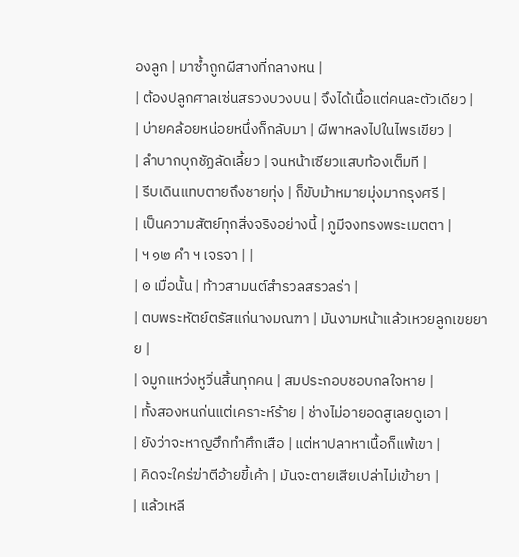องลูก | มาซ้ำถูกผีสางที่กลางหน |
| ต้องปลูกศาลเซ่นสรวงบวงบน | จึงได้เนื้อแต่คนละตัวเดียว |
| บ่ายคล้อยหน่อยหนึ่งก็กลับมา | ผีพาหลงไปในไพรเขียว |
| ลำบากบุกชัฏลัดเลี้ยว | จนหน้าเซียวแสบท้องเต็มที |
| รีบเดินแทบตายถึงชายทุ่ง | ก็ขับม้าหมายมุ่งมากรุงศรี |
| เป็นความสัตย์ทุกสิ่งจริงอย่างนี้ | ภูมีจงทรงพระเมตตา |
| ฯ ๑๒ คำ ฯ เจรจา | |
| ๏ เมื่อนั้น | ท้าวสามนต์สำรวลสรวลร่า |
| ตบพระหัตย์ตรัสแก่นางมณฑา | มันงามหน้าแล้วเหวยลูกเขยยาย |
| จมูกแหว่งหูวิ่นสิ้นทุกคน | สมประกอบชอบกลใจหาย |
| ทั้งสองหนก่นแต่เคราะห์ร้าย | ช่างไม่อายอดสูเลยดูเอา |
| ยังว่าจะหาญฮึกทำศึกเสือ | แต่หาปลาหาเนื้อก็แพ้เขา |
| คิดจะใคร่ฆ่าตีอ้ายขี้เค้า | มันจะตายเสียเปล่าไม่เข้ายา |
| แล้วเหลี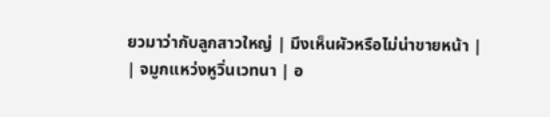ยวมาว่ากับลูกสาวใหญ่ | มึงเห็นผัวหรือไม่น่าขายหน้า |
| จมูกแหว่งหูวิ่นเวทนา | อ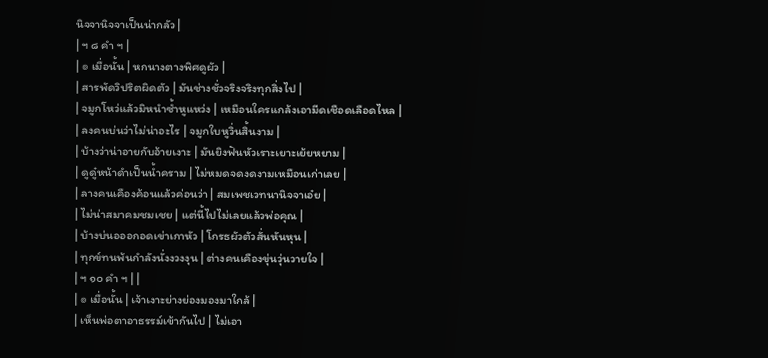นิจจานิจจาเป็นน่ากลัว |
| ฯ ๘ คำ ฯ |
| ๏ เมื่อนั้น | หกนางตางพิศดูผัว |
| สารพัดวิปริตผิดตัว | มันช่างชั่วจริงจริงทุกสิ่งไป |
| จมูกโหว่แล้วมิหนำซ้ำหูแหว่ง | เหมือนใครแกล้งเอามีดเชือดเลือดไหล |
| ลงคนบ่นว่าไม่น่าอะไร | จมูกใบหูวิ่นสิ้นงาม |
| บ้างว่าน่าอายกับอ้ายเงาะ | มันยิงฟันหัวเราะเยาะเย้ยหยาม |
| ดูดู๋หน้าดำเป็นน้ำคราม | ไม่หมดจดงดงามเหมือนเก่าเลย |
| ลางคนเคืองค้อนแล้วค่อนว่า | สมเพชเวทนานิจจาเอ๋ย |
| ไม่น่าสมาคมชมเชย | แต่นี้ไปไม่เลยแล้วพ่อคุณ |
| บ้างบ่นอออกอดเข่าเกาหัว | โกรธผัวตัวสั่นหันหุน |
| ทุกข์ทนพ้นกำลังนั่งงวงงุน | ต่างคนเคืองขุ่นวุ่นวายใจ |
| ฯ ๑๐ คำ ฯ | |
| ๏ เมื่อนั้น | เจ้าเงาะย่างย่องมองมาใกล้ |
| เห็นพ่อตาอาธรรม์เข้ากันไป | ไม่เอา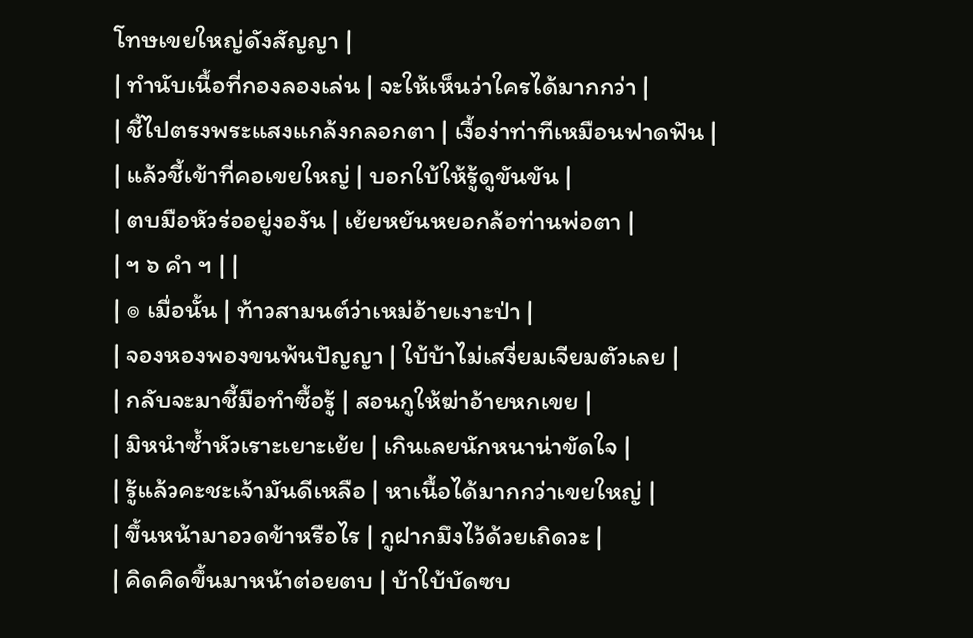โทษเขยใหญ่ดังสัญญา |
| ทำนับเนื้อที่กองลองเล่น | จะให้เห็นว่าใครได้มากกว่า |
| ชี้ไปตรงพระแสงแกล้งกลอกตา | เงื้อง่าท่าทีเหมือนฟาดฟัน |
| แล้วชี้เข้าที่คอเขยใหญ่ | บอกใบ้ให้รู้ดูขันขัน |
| ตบมือหัวร่ออยู่งองัน | เย้ยหยันหยอกล้อท่านพ่อตา |
| ฯ ๖ คำ ฯ | |
| ๏ เมื่อนั้น | ท้าวสามนต์ว่าเหม่อ้ายเงาะป่า |
| จองหองพองขนพ้นปัญญา | ใบ้บ้าไม่เสงี่ยมเจียมตัวเลย |
| กลับจะมาชี้มือทำซื้อรู้ | สอนกูให้ฆ่าอ้ายหกเขย |
| มิหนำซ้ำหัวเราะเยาะเย้ย | เกินเลยนักหนาน่าขัดใจ |
| รู้แล้วคะชะเจ้ามันดีเหลือ | หาเนื้อได้มากกว่าเขยใหญ่ |
| ขึ้นหน้ามาอวดข้าหรือไร | กูฝากมึงไว้ด้วยเถิดวะ |
| คิดคิดขึ้นมาหน้าต่อยตบ | บ้าใบ้บัดซบ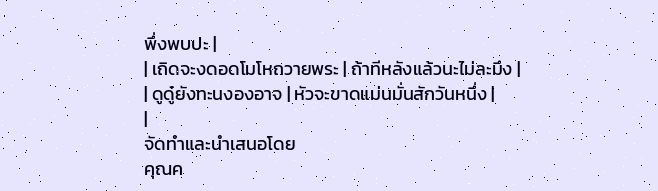พึ่งพบปะ |
| เถิดจะงดอดโมโหถวายพระ | ถ้าทีหลังแล้วนะไม่ละมึง |
| ดูดู๋ยังทะนงองอาจ | หัวจะขาดแม่นมั่นสักวันหนึ่ง |
|
จัดทำและนำเสนอโดย
คุณค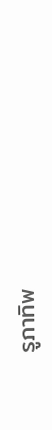รูภาทิพ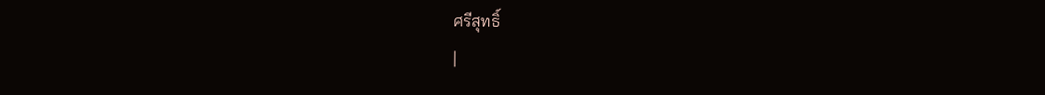ศรีสุทธิ์
|